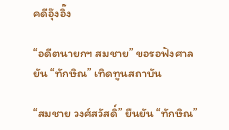คดีอุ๊งอิ๊ง

“อดีตนายกฯ สมชาย” ขอรอฟังศาล ยัน “ทักษิณ” เทิดทูนสถาบัน

“สมชาย วงศ์สวัสดิ์” ยืนยัน “ทักษิณ”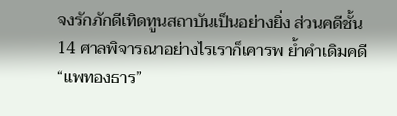จงรักภักดีเทิดทูนสถาบันเป็นอย่างยิ่ง ส่วนคดีชั้น 14 ศาลพิจารณาอย่างไรเราก็เคารพ ย้ำคำเดิมคดี “แพทองธาร”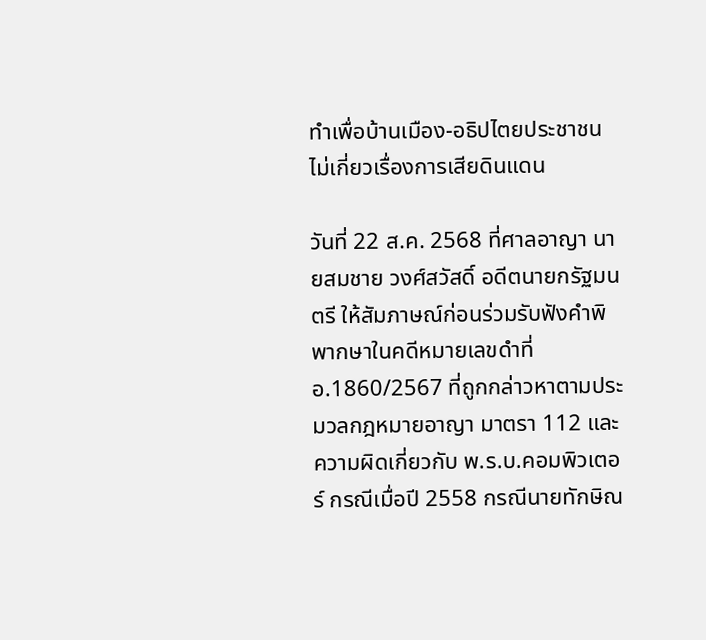ทำเพื่อบ้านเมือง-อธิปไตยประชาชน ไม่เกี่ยวเรื่องการเสียดินแดน

วันที่ 22 ส.ค. 2568 ที่ศาลอาญา นายสมชาย วงศ์สวัสดิ์ อดีตนายกรัฐมนตรี ให้สัมภาษณ์ก่อนร่วมรับฟังคำพิพากษาในคดีหมายเลขดำที่ อ.1860/2567 ที่ถูกกล่าวหาตามประมวลกฎหมายอาญา มาตรา 112 และความผิดเกี่ยวกับ พ.ร.บ.คอมพิวเตอร์ กรณีเมื่อปี 2558 กรณีนายทักษิณ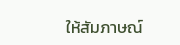ให้สัมภาษณ์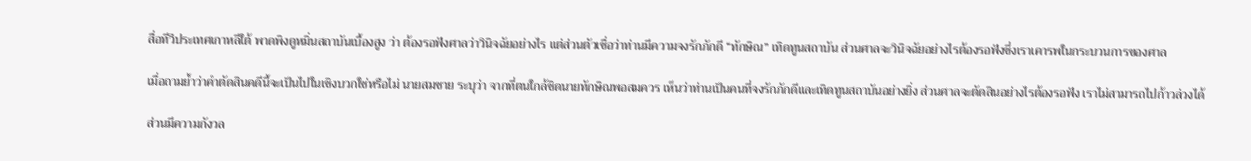สื่อทีวีประเทศเกาหลีใต้ พาดพิงดูหมิ่นสถาบันเบื้องสูง ว่า ต้องรอฟังศาลว่าวินิจฉัยอย่างไร แต่ส่วนตัวเชื่อว่าท่านมีความจงรักภักดี “ทักษิณ” เทิดทูนสถาบัน ส่วนศาลจะวินิจฉัยอย่างไรต้องรอฟังซึ่งเราเคารพในกระบวนการของศาล

เมื่อถามย้ำว่าคำตัดสินคดีนี้จะเป็นไปในเชิงบวกใช่หรือไม่ นายสมชาย ระบุว่า จากที่ตนใกล้ชิดนายทักษิณพอสมควร เห็นว่าท่านเป็นคนที่จงรักภักดีและเทิดทูนสถาบันอย่างยิ่ง ส่วนศาลจะตัดสินอย่างไรต้องรอฟัง เราไม่สามารถไปก้าวล่วงได้

ส่วนมีความกังวล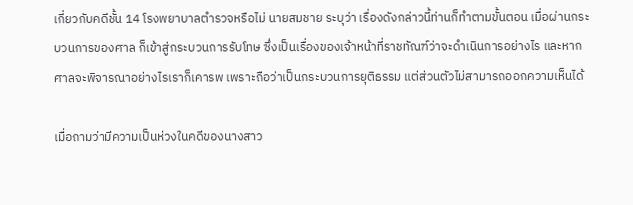เกี่ยวกับคดีชั้น 14 โรงพยาบาลตำรวจหรือไม่ นายสมชาย ระบุว่า เรื่องดังกล่าวนี้ท่านก็ทำตามขั้นตอน เมื่อผ่านกระบวนการของศาล ก็เข้าสู่กระบวนการรับโทษ ซึ่งเป็นเรื่องของเจ้าหน้าที่ราชทัณฑ์ว่าจะดำเนินการอย่างไร และหากศาลจะพิจารณาอย่างไรเราก็เคารพ เพราะถือว่าเป็นกระบวนการยุติธรรม แต่ส่วนตัวไม่สามารถออกความเห็นได้

เมื่อถามว่ามีความเป็นห่วงในคดีของนางสาว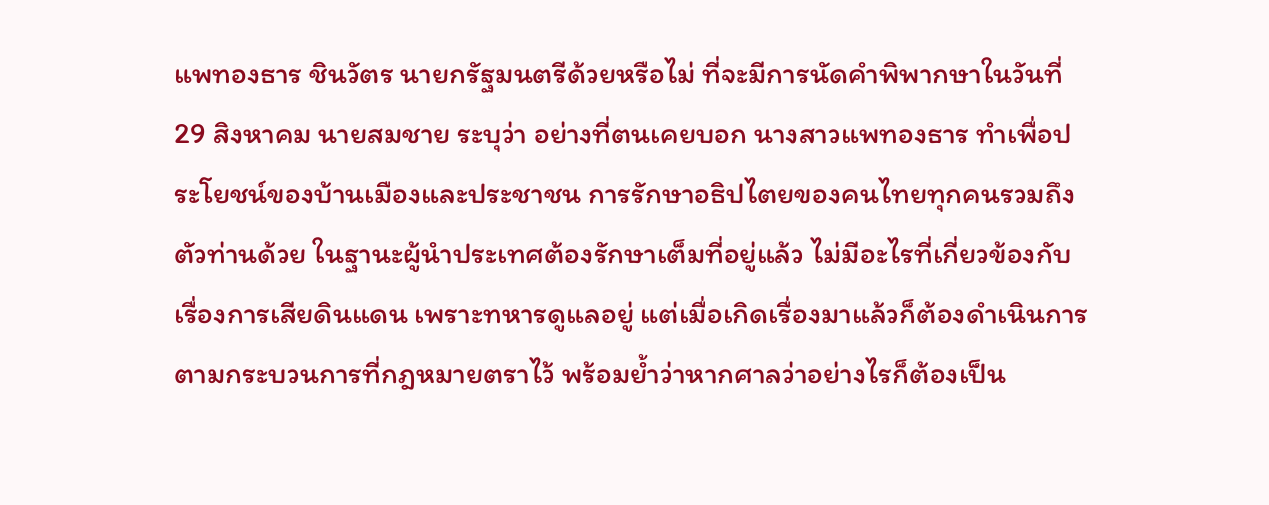แพทองธาร ชินวัตร นายกรัฐมนตรีด้วยหรือไม่ ที่จะมีการนัดคำพิพากษาในวันที่ 29 สิงหาคม นายสมชาย ระบุว่า อย่างที่ตนเคยบอก นางสาวแพทองธาร ทำเพื่อประโยชน์ของบ้านเมืองและประชาชน การรักษาอธิปไตยของคนไทยทุกคนรวมถึงตัวท่านด้วย ในฐานะผู้นำประเทศต้องรักษาเต็มที่อยู่แล้ว ไม่มีอะไรที่เกี่ยวข้องกับเรื่องการเสียดินแดน เพราะทหารดูแลอยู่ แต่เมื่อเกิดเรื่องมาแล้วก็ต้องดำเนินการตามกระบวนการที่กฎหมายตราไว้ พร้อมย้ำว่าหากศาลว่าอย่างไรก็ต้องเป็น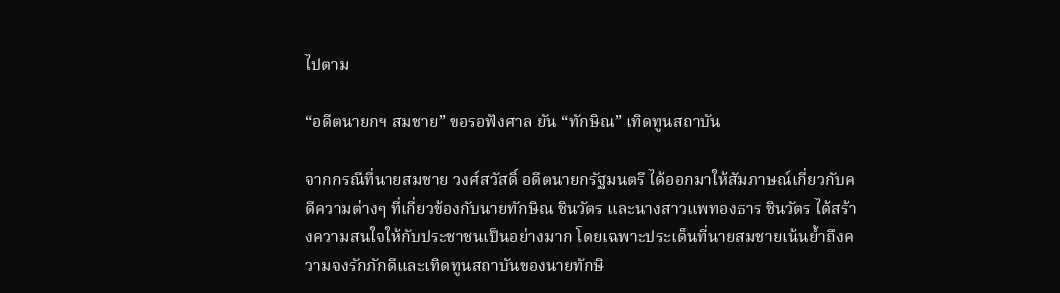ไปตาม

“อดีตนายกฯ สมชาย” ขอรอฟังศาล ยัน “ทักษิณ” เทิดทูนสถาบัน

จากกรณีที่นายสมชาย วงศ์สวัสดิ์ อดีตนายกรัฐมนตรี ได้ออกมาให้สัมภาษณ์เกี่ยวกับคดีความต่างๆ ที่เกี่ยวข้องกับนายทักษิณ ชินวัตร และนางสาวแพทองธาร ชินวัตร ได้สร้างความสนใจให้กับประชาชนเป็นอย่างมาก โดยเฉพาะประเด็นที่นายสมชายเน้นย้ำถึงความจงรักภักดีและเทิดทูนสถาบันของนายทักษิ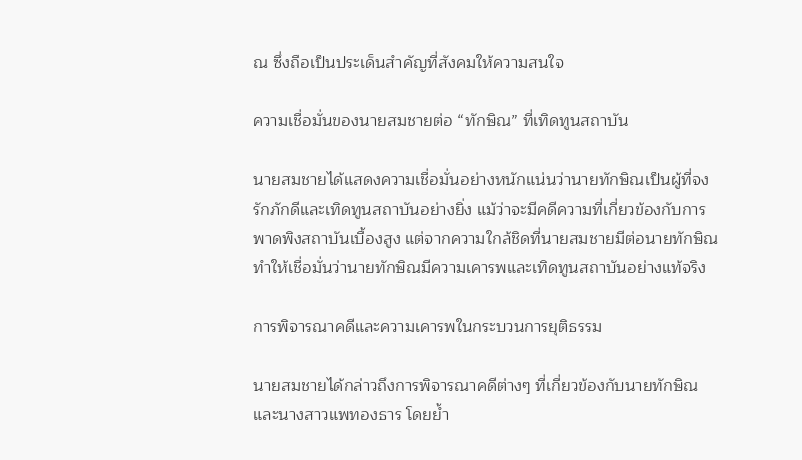ณ ซึ่งถือเป็นประเด็นสำคัญที่สังคมให้ความสนใจ

ความเชื่อมั่นของนายสมชายต่อ “ทักษิณ” ที่เทิดทูนสถาบัน

นายสมชายได้แสดงความเชื่อมั่นอย่างหนักแน่นว่านายทักษิณเป็นผู้ที่จงรักภักดีและเทิดทูนสถาบันอย่างยิ่ง แม้ว่าจะมีคดีความที่เกี่ยวข้องกับการพาดพิงสถาบันเบื้องสูง แต่จากความใกล้ชิดที่นายสมชายมีต่อนายทักษิณ ทำให้เชื่อมั่นว่านายทักษิณมีความเคารพและเทิดทูนสถาบันอย่างแท้จริง

การพิจารณาคดีและความเคารพในกระบวนการยุติธรรม

นายสมชายได้กล่าวถึงการพิจารณาคดีต่างๆ ที่เกี่ยวข้องกับนายทักษิณและนางสาวแพทองธาร โดยย้ำ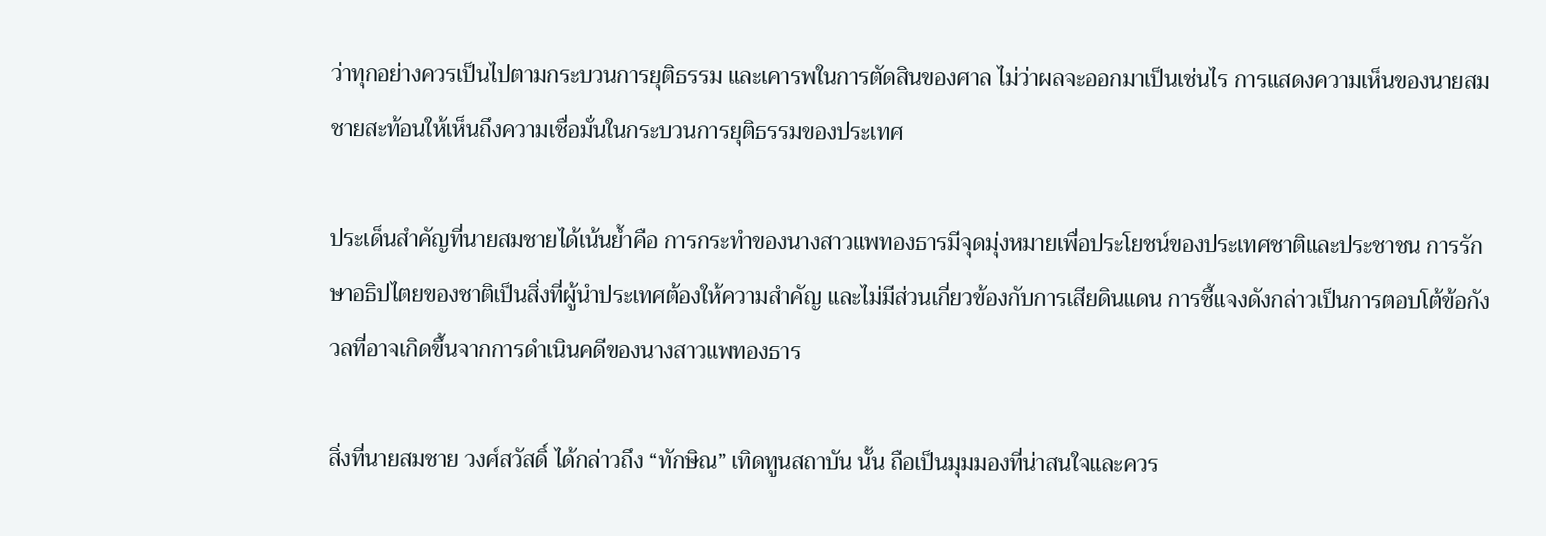ว่าทุกอย่างควรเป็นไปตามกระบวนการยุติธรรม และเคารพในการตัดสินของศาล ไม่ว่าผลจะออกมาเป็นเช่นไร การแสดงความเห็นของนายสมชายสะท้อนให้เห็นถึงความเชื่อมั่นในกระบวนการยุติธรรมของประเทศ

ประเด็นสำคัญที่นายสมชายได้เน้นย้ำคือ การกระทำของนางสาวแพทองธารมีจุดมุ่งหมายเพื่อประโยชน์ของประเทศชาติและประชาชน การรักษาอธิปไตยของชาติเป็นสิ่งที่ผู้นำประเทศต้องให้ความสำคัญ และไม่มีส่วนเกี่ยวข้องกับการเสียดินแดน การชี้แจงดังกล่าวเป็นการตอบโต้ข้อกังวลที่อาจเกิดขึ้นจากการดำเนินคดีของนางสาวแพทองธาร

สิ่งที่นายสมชาย วงศ์สวัสดิ์ ได้กล่าวถึง “ทักษิณ” เทิดทูนสถาบัน นั้น ถือเป็นมุมมองที่น่าสนใจและควร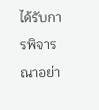ได้รับการพิจารณาอย่า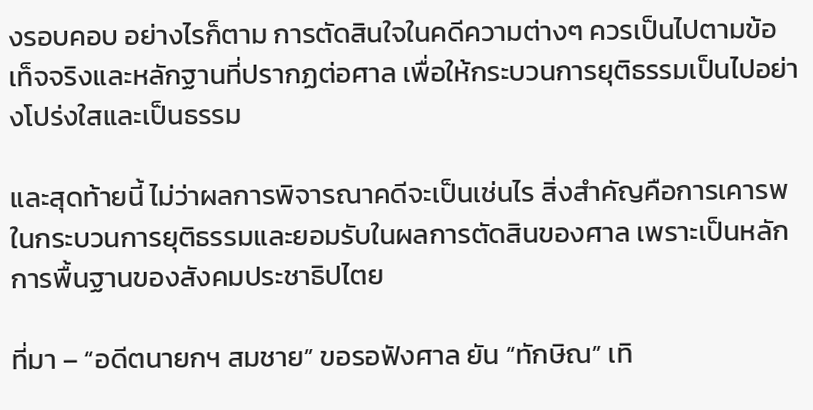งรอบคอบ อย่างไรก็ตาม การตัดสินใจในคดีความต่างๆ ควรเป็นไปตามข้อเท็จจริงและหลักฐานที่ปรากฏต่อศาล เพื่อให้กระบวนการยุติธรรมเป็นไปอย่างโปร่งใสและเป็นธรรม

และสุดท้ายนี้ ไม่ว่าผลการพิจารณาคดีจะเป็นเช่นไร สิ่งสำคัญคือการเคารพในกระบวนการยุติธรรมและยอมรับในผลการตัดสินของศาล เพราะเป็นหลักการพื้นฐานของสังคมประชาธิปไตย

ที่มา – “อดีตนายกฯ สมชาย” ขอรอฟังศาล ยัน “ทักษิณ” เทิ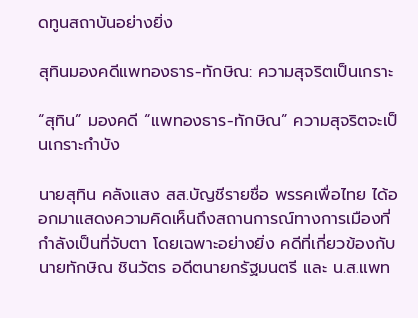ดทูนสถาบันอย่างยิ่ง

สุทินมองคดีแพทองธาร-ทักษิณ: ความสุจริตเป็นเกราะ

“สุทิน” มองคดี “แพทองธาร-ทักษิณ” ความสุจริตจะเป็นเกราะกำบัง

นายสุทิน คลังแสง สส.บัญชีรายชื่อ พรรคเพื่อไทย ได้ออกมาแสดงความคิดเห็นถึงสถานการณ์ทางการเมืองที่กำลังเป็นที่จับตา โดยเฉพาะอย่างยิ่ง คดีที่เกี่ยวข้องกับนายทักษิณ ชินวัตร อดีตนายกรัฐมนตรี และ น.ส.แพท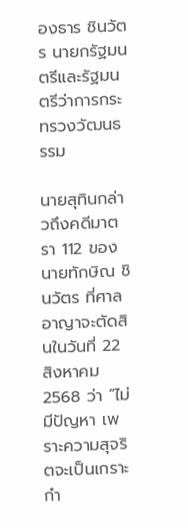องธาร ชินวัตร นายกรัฐมนตรีและรัฐมนตรีว่าการกระทรวงวัฒนธรรม

นายสุทินกล่าวถึงคดีมาตรา 112 ของนายทักษิณ ชินวัตร ที่ศาลอาญาจะตัดสินในวันที่ 22 สิงหาคม 2568 ว่า “ไม่มีปัญหา เพราะความสุจริตจะเป็นเกราะกำ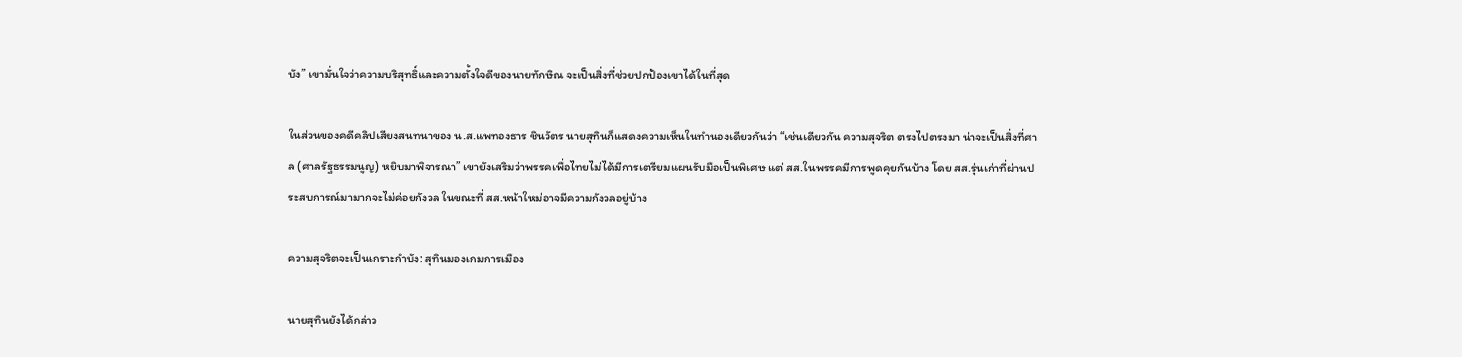บัง” เขามั่นใจว่าความบริสุทธิ์และความตั้งใจดีของนายทักษิณ จะเป็นสิ่งที่ช่วยปกป้องเขาได้ในที่สุด

ในส่วนของคดีคลิปเสียงสนทนาของ น.ส.แพทองธาร ชินวัตร นายสุทินก็แสดงความเห็นในทำนองเดียวกันว่า “เช่นเดียวกัน ความสุจริต ตรงไปตรงมา น่าจะเป็นสิ่งที่ศาล (ศาลรัฐธรรมนูญ) หยิบมาพิจารณา” เขายังเสริมว่าพรรคเพื่อไทยไม่ได้มีการเตรียมแผนรับมือเป็นพิเศษ แต่ สส.ในพรรคมีการพูดคุยกันบ้าง โดย สส.รุ่นเก่าที่ผ่านประสบการณ์มามากจะไม่ค่อยกังวล ในขณะที่ สส.หน้าใหม่อาจมีความกังวลอยู่บ้าง

ความสุจริตจะเป็นเกราะกำบัง: สุทินมองเกมการเมือง

นายสุทินยังได้กล่าว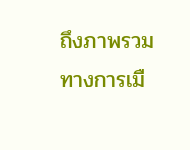ถึงภาพรวมทางการเมื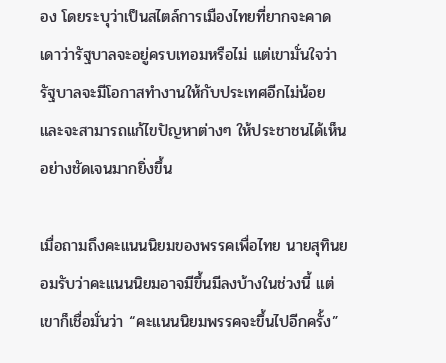อง โดยระบุว่าเป็นสไตล์การเมืองไทยที่ยากจะคาดเดาว่ารัฐบาลจะอยู่ครบเทอมหรือไม่ แต่เขามั่นใจว่ารัฐบาลจะมีโอกาสทำงานให้กับประเทศอีกไม่น้อย และจะสามารถแก้ไขปัญหาต่างๆ ให้ประชาชนได้เห็นอย่างชัดเจนมากยิ่งขึ้น

เมื่อถามถึงคะแนนนิยมของพรรคเพื่อไทย นายสุทินยอมรับว่าคะแนนนิยมอาจมีขึ้นมีลงบ้างในช่วงนี้ แต่เขาก็เชื่อมั่นว่า “คะแนนนิยมพรรคจะขึ้นไปอีกครั้ง”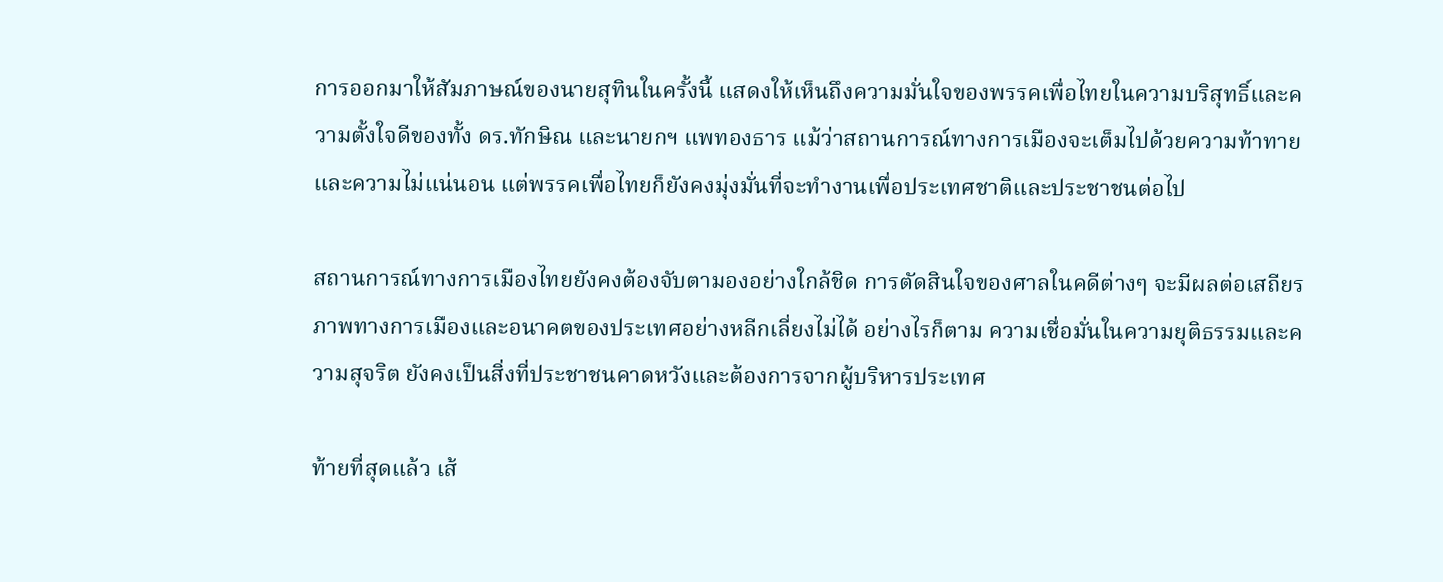การออกมาให้สัมภาษณ์ของนายสุทินในครั้งนี้ แสดงให้เห็นถึงความมั่นใจของพรรคเพื่อไทยในความบริสุทธิ์และความตั้งใจดีของทั้ง ดร.ทักษิณ และนายกฯ แพทองธาร แม้ว่าสถานการณ์ทางการเมืองจะเต็มไปด้วยความท้าทายและความไม่แน่นอน แต่พรรคเพื่อไทยก็ยังคงมุ่งมั่นที่จะทำงานเพื่อประเทศชาติและประชาชนต่อไป

สถานการณ์ทางการเมืองไทยยังคงต้องจับตามองอย่างใกล้ชิด การตัดสินใจของศาลในคดีต่างๆ จะมีผลต่อเสถียรภาพทางการเมืองและอนาคตของประเทศอย่างหลีกเลี่ยงไม่ได้ อย่างไรก็ตาม ความเชื่อมั่นในความยุติธรรมและความสุจริต ยังคงเป็นสิ่งที่ประชาชนคาดหวังและต้องการจากผู้บริหารประเทศ

ท้ายที่สุดแล้ว เส้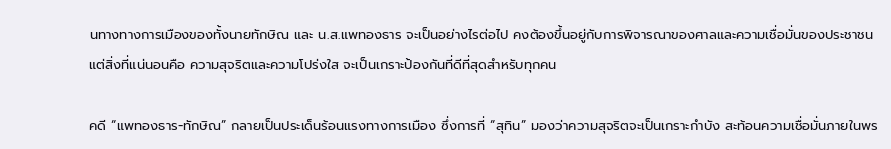นทางทางการเมืองของทั้งนายทักษิณ และ น.ส.แพทองธาร จะเป็นอย่างไรต่อไป คงต้องขึ้นอยู่กับการพิจารณาของศาลและความเชื่อมั่นของประชาชน แต่สิ่งที่แน่นอนคือ ความสุจริตและความโปร่งใส จะเป็นเกราะป้องกันที่ดีที่สุดสำหรับทุกคน

คดี “แพทองธาร-ทักษิณ” กลายเป็นประเด็นร้อนแรงทางการเมือง ซึ่งการที่ “สุทิน” มองว่าความสุจริตจะเป็นเกราะกำบัง สะท้อนความเชื่อมั่นภายในพร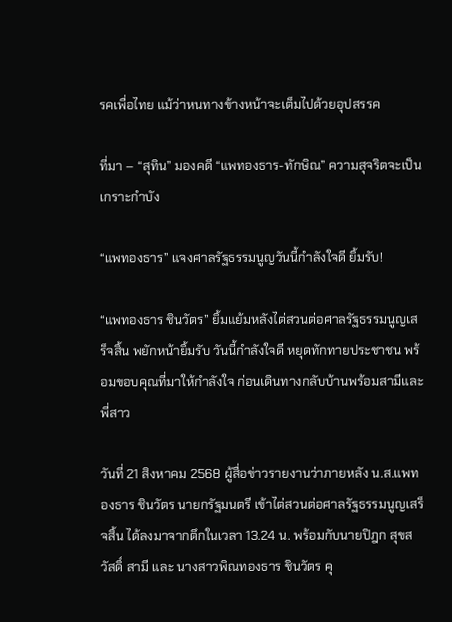รคเพื่อไทย แม้ว่าหนทางข้างหน้าจะเต็มไปด้วยอุปสรรค

ที่มา – “สุทิน” มองคดี “แพทองธาร-ทักษิณ” ความสุจริตจะเป็นเกราะกำบัง

“แพทองธาร” แจงศาลรัฐธรรมนูญวันนี้กำลังใจดี ยิ้มรับ!

“แพทองธาร ชินวัตร” ยิ้มแย้มหลังไต่สวนต่อศาลรัฐธรรมนูญเสร็จสิ้น พยักหน้ายิ้มรับ วันนี้กำลังใจดี หยุดทักทายประชาชน พร้อมขอบคุณที่มาให้กำลังใจ ก่อนเดินทางกลับบ้านพร้อมสามีและพี่สาว

วันที่ 21 สิงหาคม 2568 ผู้สื่อข่าวรายงานว่าภายหลัง น.ส.แพทองธาร ชินวัตร นายกรัฐมนตรี เข้าไต่สวนต่อศาลรัฐธรรมนูญเสร็จสิ้น ได้ลงมาจากตึกในเวลา 13.24 น. พร้อมกับนายปิฎก สุขสวัสดิ์ สามี และ นางสาวพิณทองธาร ชินวัตร คุ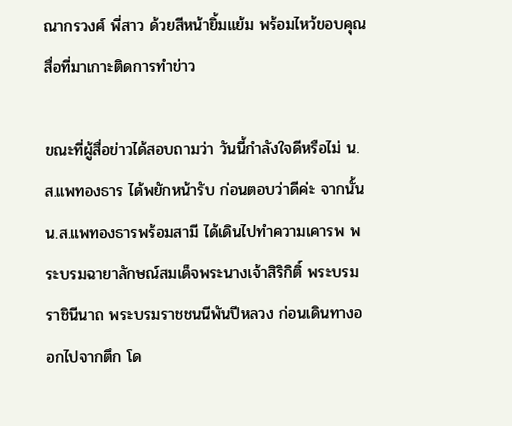ณากรวงศ์ พี่สาว ด้วยสีหน้ายิ้มแย้ม พร้อมไหว้ขอบคุณสื่อที่มาเกาะติดการทำข่าว

ขณะที่ผู้สื่อข่าวได้สอบถามว่า วันนี้กำลังใจดีหรือไม่ น.ส.แพทองธาร ได้พยักหน้ารับ ก่อนตอบว่าดีค่ะ จากนั้น น.ส.แพทองธารพร้อมสามี ได้เดินไปทำความเคารพ พระบรมฉายาลักษณ์สมเด็จพระนางเจ้าสิริกิติ์ พระบรมราชินีนาถ พระบรมราชชนนีพันปีหลวง ก่อนเดินทางออกไปจากตึก โด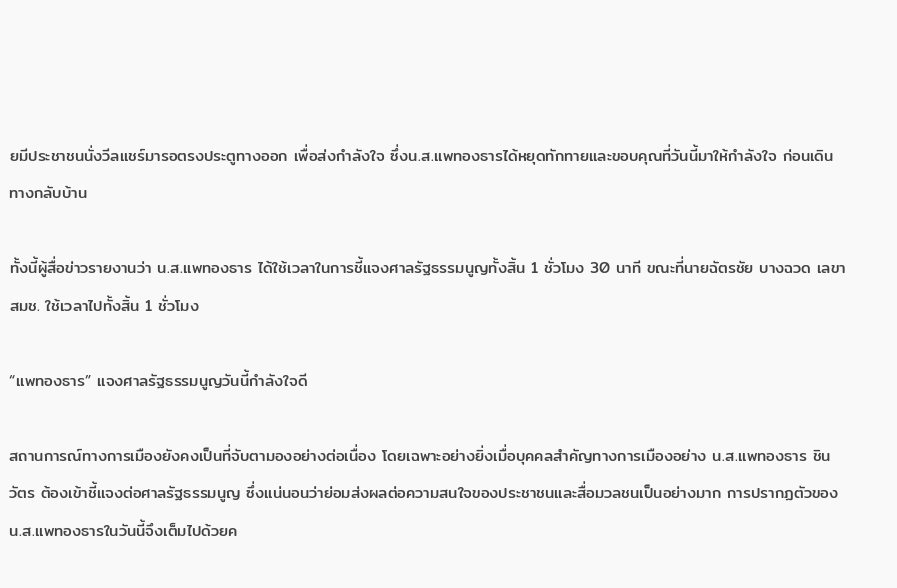ยมีประชาชนนั่งวีลแชร์มารอตรงประตูทางออก เพื่อส่งกำลังใจ ซึ่งน.ส.แพทองธารได้หยุดทักทายและขอบคุณที่วันนี้มาให้กำลังใจ ก่อนเดินทางกลับบ้าน

ทั้งนี้ผู้สื่อข่าวรายงานว่า น.ส.แพทองธาร ได้ใช้เวลาในการชี้แจงศาลรัฐธรรมนูญทั้งสิ้น 1 ชั่วโมง 30 นาที ขณะที่นายฉัตรชัย บางฉวด เลขา สมช. ใช้เวลาไปทั้งสิ้น 1 ชั่วโมง

“แพทองธาร” แจงศาลรัฐธรรมนูญวันนี้กำลังใจดี

สถานการณ์ทางการเมืองยังคงเป็นที่จับตามองอย่างต่อเนื่อง โดยเฉพาะอย่างยิ่งเมื่อบุคคลสำคัญทางการเมืองอย่าง น.ส.แพทองธาร ชินวัตร ต้องเข้าชี้แจงต่อศาลรัฐธรรมนูญ ซึ่งแน่นอนว่าย่อมส่งผลต่อความสนใจของประชาชนและสื่อมวลชนเป็นอย่างมาก การปรากฏตัวของ น.ส.แพทองธารในวันนี้จึงเต็มไปด้วยค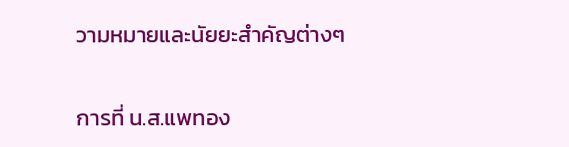วามหมายและนัยยะสำคัญต่างๆ

การที่ น.ส.แพทอง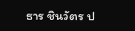ธาร ชินวัตร ป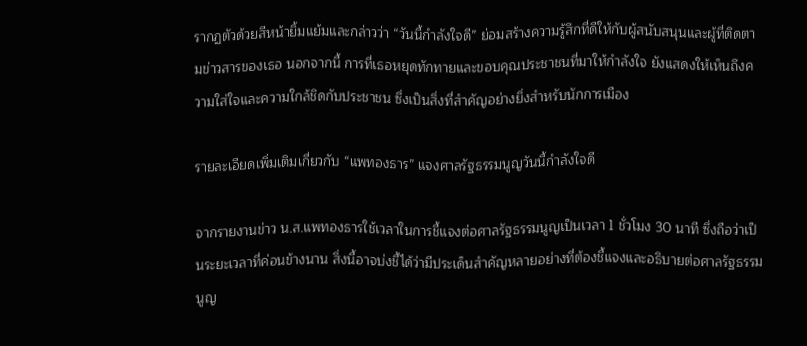รากฏตัวด้วยสีหน้ายิ้มแย้มและกล่าวว่า “วันนี้กำลังใจดี” ย่อมสร้างความรู้สึกที่ดีให้กับผู้สนับสนุนและผู้ที่ติดตามข่าวสารของเธอ นอกจากนี้ การที่เธอหยุดทักทายและขอบคุณประชาชนที่มาให้กำลังใจ ยังแสดงให้เห็นถึงความใส่ใจและความใกล้ชิดกับประชาชน ซึ่งเป็นสิ่งที่สำคัญอย่างยิ่งสำหรับนักการเมือง

รายละเอียดเพิ่มเติมเกี่ยวกับ “แพทองธาร” แจงศาลรัฐธรรมนูญวันนี้กำลังใจดี

จากรายงานข่าว น.ส.แพทองธารใช้เวลาในการชี้แจงต่อศาลรัฐธรรมนูญเป็นเวลา 1 ชั่วโมง 30 นาที ซึ่งถือว่าเป็นระยะเวลาที่ค่อนข้างนาน สิ่งนี้อาจบ่งชี้ได้ว่ามีประเด็นสำคัญหลายอย่างที่ต้องชี้แจงและอธิบายต่อศาลรัฐธรรมนูญ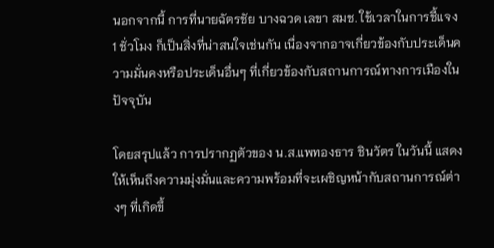นอกจากนี้ การที่นายฉัตรชัย บางฉวด เลขา สมช. ใช้เวลาในการชี้แจง 1 ชั่วโมง ก็เป็นสิ่งที่น่าสนใจเช่นกัน เนื่องจากอาจเกี่ยวข้องกับประเด็นความมั่นคงหรือประเด็นอื่นๆ ที่เกี่ยวข้องกับสถานการณ์ทางการเมืองในปัจจุบัน

โดยสรุปแล้ว การปรากฏตัวของ น.ส.แพทองธาร ชินวัตร ในวันนี้ แสดงให้เห็นถึงความมุ่งมั่นและความพร้อมที่จะเผชิญหน้ากับสถานการณ์ต่างๆ ที่เกิดขึ้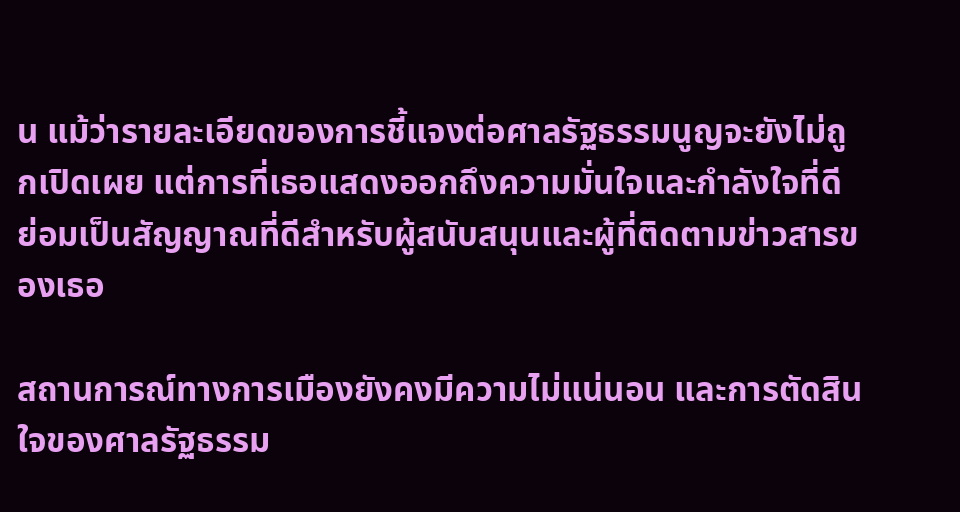น แม้ว่ารายละเอียดของการชี้แจงต่อศาลรัฐธรรมนูญจะยังไม่ถูกเปิดเผย แต่การที่เธอแสดงออกถึงความมั่นใจและกำลังใจที่ดี ย่อมเป็นสัญญาณที่ดีสำหรับผู้สนับสนุนและผู้ที่ติดตามข่าวสารของเธอ

สถานการณ์ทางการเมืองยังคงมีความไม่แน่นอน และการตัดสินใจของศาลรัฐธรรม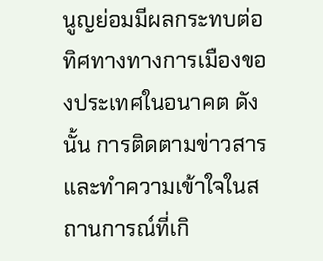นูญย่อมมีผลกระทบต่อทิศทางทางการเมืองของประเทศในอนาคต ดังนั้น การติดตามข่าวสารและทำความเข้าใจในสถานการณ์ที่เกิ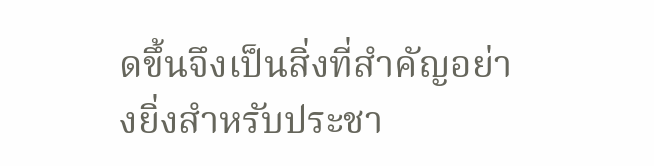ดขึ้นจึงเป็นสิ่งที่สำคัญอย่างยิ่งสำหรับประชา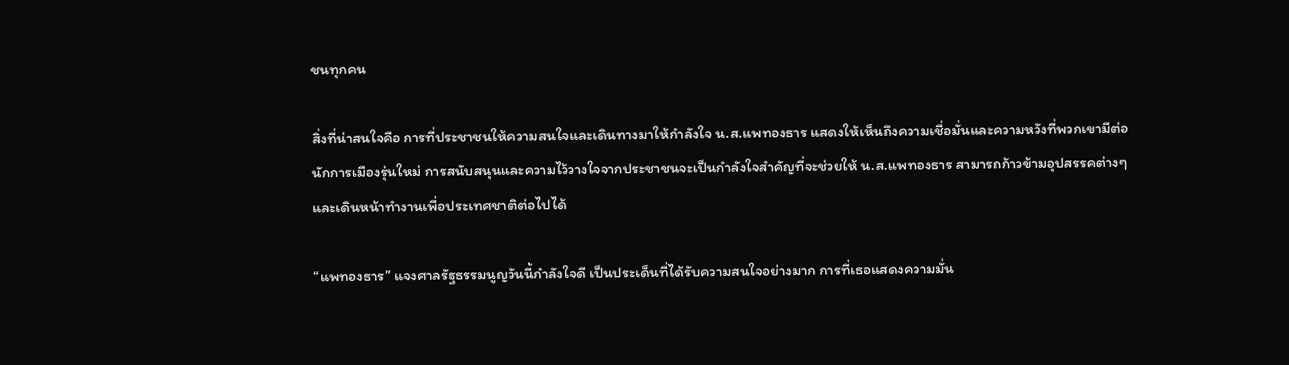ชนทุกคน

สิ่งที่น่าสนใจคือ การที่ประชาชนให้ความสนใจและเดินทางมาให้กำลังใจ น.ส.แพทองธาร แสดงให้เห็นถึงความเชื่อมั่นและความหวังที่พวกเขามีต่อนักการเมืองรุ่นใหม่ การสนับสนุนและความไว้วางใจจากประชาชนจะเป็นกำลังใจสำคัญที่จะช่วยให้ น.ส.แพทองธาร สามารถก้าวข้ามอุปสรรคต่างๆ และเดินหน้าทำงานเพื่อประเทศชาติต่อไปได้

“แพทองธาร” แจงศาลรัฐธรรมนูญวันนี้กำลังใจดี เป็นประเด็นที่ได้รับความสนใจอย่างมาก การที่เธอแสดงความมั่น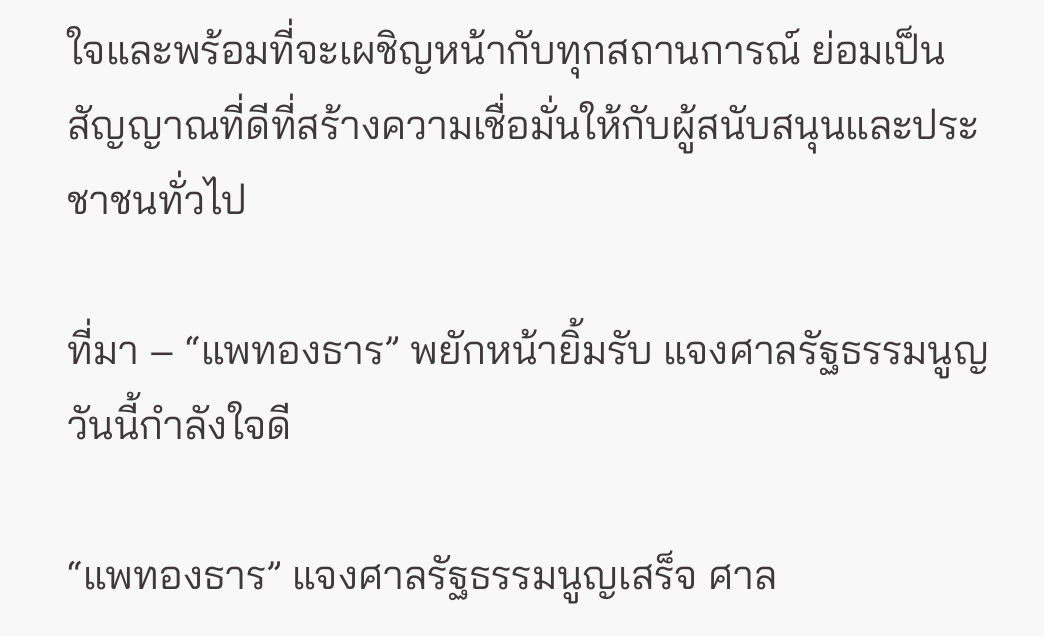ใจและพร้อมที่จะเผชิญหน้ากับทุกสถานการณ์ ย่อมเป็นสัญญาณที่ดีที่สร้างความเชื่อมั่นให้กับผู้สนับสนุนและประชาชนทั่วไป

ที่มา – “แพทองธาร” พยักหน้ายิ้มรับ แจงศาลรัฐธรรมนูญวันนี้กำลังใจดี

“แพทองธาร” แจงศาลรัฐธรรมนูญเสร็จ ศาล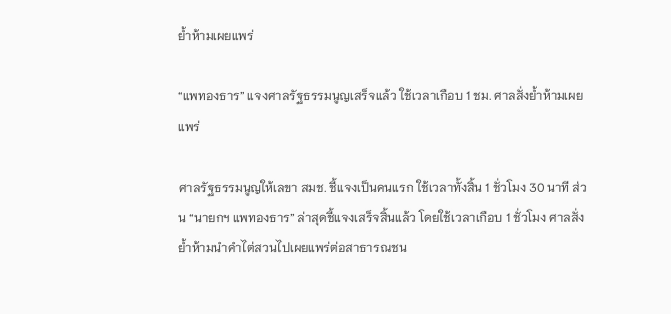ย้ำห้ามเผยแพร่

“แพทองธาร” แจงศาลรัฐธรรมนูญเสร็จแล้ว ใช้เวลาเกือบ 1 ชม. ศาลสั่งย้ำห้ามเผยแพร่

ศาลรัฐธรรมนูญให้เลขา สมช. ชี้แจงเป็นคนแรก ใช้เวลาทั้งสิ้น 1 ชั่วโมง 30 นาที ส่วน “นายกฯ แพทองธาร” ล่าสุดชี้แจงเสร็จสิ้นแล้ว โดยใช้เวลาเกือบ 1 ชั่วโมง ศาลสั่งย้ำห้ามนำคำไต่สวนไปเผยแพร่ต่อสาธารณชน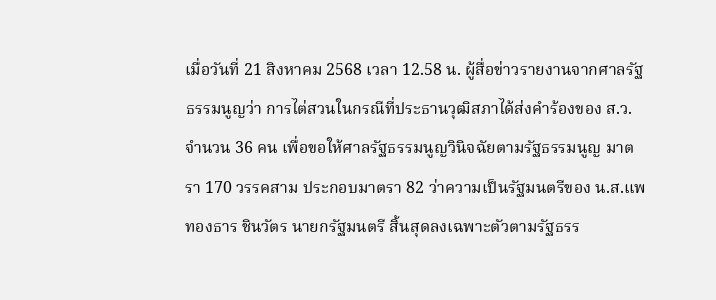เมื่อวันที่ 21 สิงหาคม 2568 เวลา 12.58 น. ผู้สื่อข่าวรายงานจากศาลรัฐธรรมนูญว่า การไต่สวนในกรณีที่ประธานวุฒิสภาได้ส่งคำร้องของ ส.ว. จำนวน 36 คน เพื่อขอให้ศาลรัฐธรรมนูญวินิจฉัยตามรัฐธรรมนูญ มาตรา 170 วรรคสาม ประกอบมาตรา 82 ว่าความเป็นรัฐมนตรีของ น.ส.แพทองธาร ชินวัตร นายกรัฐมนตรี สิ้นสุดลงเฉพาะตัวตามรัฐธรร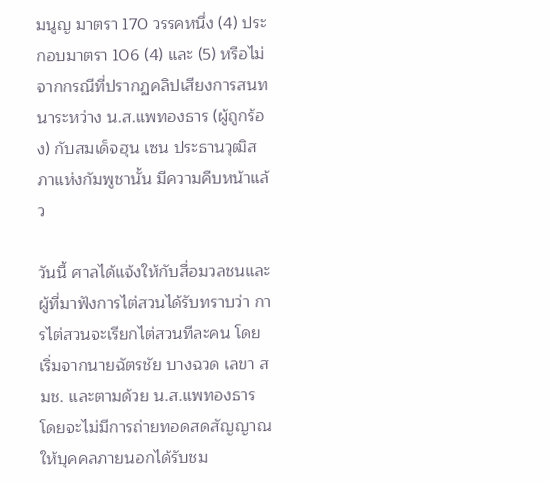มนูญ มาตรา 170 วรรคหนึ่ง (4) ประกอบมาตรา 106 (4) และ (5) หรือไม่ จากกรณีที่ปรากฏคลิปเสียงการสนทนาระหว่าง น.ส.แพทองธาร (ผู้ถูกร้อง) กับสมเด็จฮุน เซน ประธานวุฒิสภาแห่งกัมพูชานั้น มีความคืบหน้าแล้ว

วันนี้ ศาลได้แจ้งให้กับสื่อมวลชนและผู้ที่มาฟังการไต่สวนได้รับทราบว่า การไต่สวนจะเรียกไต่สวนทีละคน โดยเริ่มจากนายฉัตรชัย บางฉวด เลขา สมช. และตามด้วย น.ส.แพทองธาร โดยจะไม่มีการถ่ายทอดสดสัญญาณให้บุคคลภายนอกได้รับชม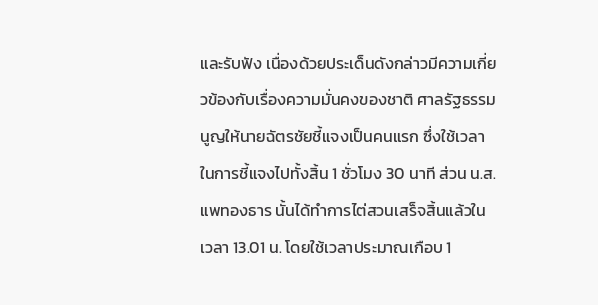และรับฟัง เนื่องด้วยประเด็นดังกล่าวมีความเกี่ยวข้องกับเรื่องความมั่นคงของชาติ ศาลรัฐธรรมนูญให้นายฉัตรชัยชี้แจงเป็นคนแรก ซึ่งใช้เวลาในการชี้แจงไปทั้งสิ้น 1 ชั่วโมง 30 นาที ส่วน น.ส.แพทองธาร นั้นได้ทำการไต่สวนเสร็จสิ้นแล้วในเวลา 13.01 น. โดยใช้เวลาประมาณเกือบ 1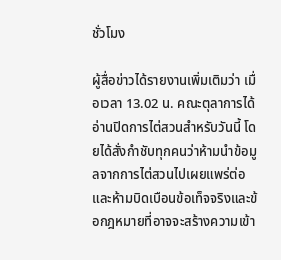ชั่วโมง

ผู้สื่อข่าวได้รายงานเพิ่มเติมว่า เมื่อเวลา 13.02 น. คณะตุลาการได้อ่านปิดการไต่สวนสำหรับวันนี้ โดยได้สั่งกำชับทุกคนว่าห้ามนำข้อมูลจากการไต่สวนไปเผยแพร่ต่อ และห้ามบิดเบือนข้อเท็จจริงและข้อกฎหมายที่อาจจะสร้างความเข้า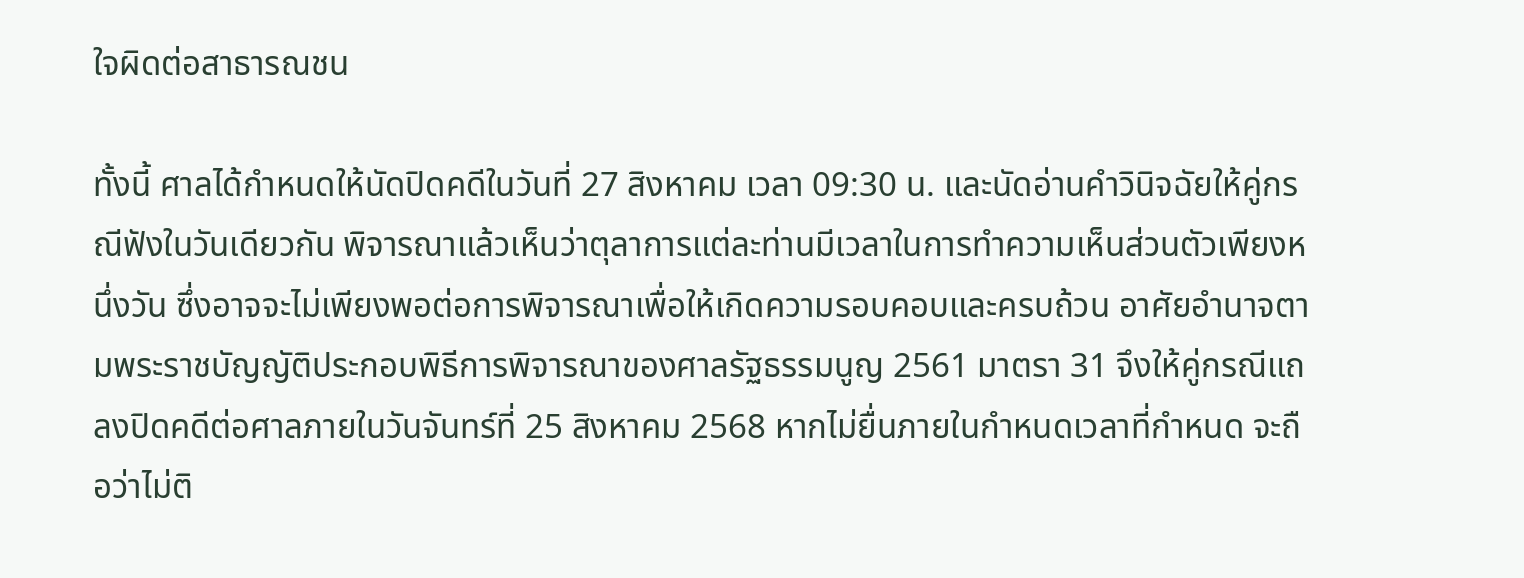ใจผิดต่อสาธารณชน

ทั้งนี้ ศาลได้กำหนดให้นัดปิดคดีในวันที่ 27 สิงหาคม เวลา 09:30 น. และนัดอ่านคำวินิจฉัยให้คู่กรณีฟังในวันเดียวกัน พิจารณาแล้วเห็นว่าตุลาการแต่ละท่านมีเวลาในการทำความเห็นส่วนตัวเพียงหนึ่งวัน ซึ่งอาจจะไม่เพียงพอต่อการพิจารณาเพื่อให้เกิดความรอบคอบและครบถ้วน อาศัยอำนาจตามพระราชบัญญัติประกอบพิธีการพิจารณาของศาลรัฐธรรมนูญ 2561 มาตรา 31 จึงให้คู่กรณีแถลงปิดคดีต่อศาลภายในวันจันทร์ที่ 25 สิงหาคม 2568 หากไม่ยื่นภายในกำหนดเวลาที่กำหนด จะถือว่าไม่ติ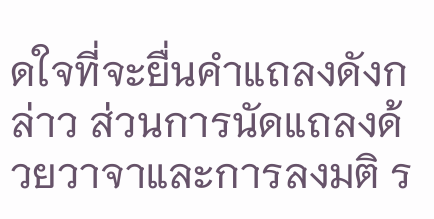ดใจที่จะยื่นคำแถลงดังกล่าว ส่วนการนัดแถลงด้วยวาจาและการลงมติ ร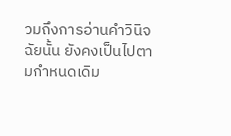วมถึงการอ่านคำวินิจฉัยนั้น ยังคงเป็นไปตามกำหนดเดิม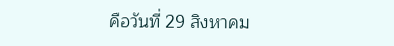คือวันที่ 29 สิงหาคม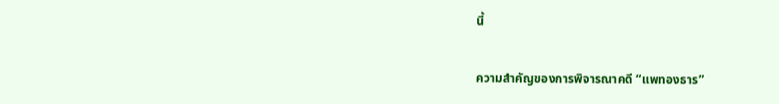นี้

ความสำคัญของการพิจารณาคดี “แพทองธาร”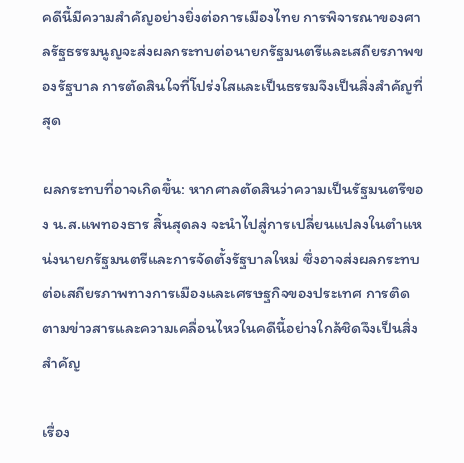คดีนี้มีความสำคัญอย่างยิ่งต่อการเมืองไทย การพิจารณาของศาลรัฐธรรมนูญจะส่งผลกระทบต่อนายกรัฐมนตรีและเสถียรภาพของรัฐบาล การตัดสินใจที่โปร่งใสและเป็นธรรมจึงเป็นสิ่งสำคัญที่สุด

ผลกระทบที่อาจเกิดขึ้น: หากศาลตัดสินว่าความเป็นรัฐมนตรีของ น.ส.แพทองธาร สิ้นสุดลง จะนำไปสู่การเปลี่ยนแปลงในตำแหน่งนายกรัฐมนตรีและการจัดตั้งรัฐบาลใหม่ ซึ่งอาจส่งผลกระทบต่อเสถียรภาพทางการเมืองและเศรษฐกิจของประเทศ การติดตามข่าวสารและความเคลื่อนไหวในคดีนี้อย่างใกล้ชิดจึงเป็นสิ่งสำคัญ

เรื่อง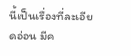นี้เป็นเรื่องที่ละเอียดอ่อน มีค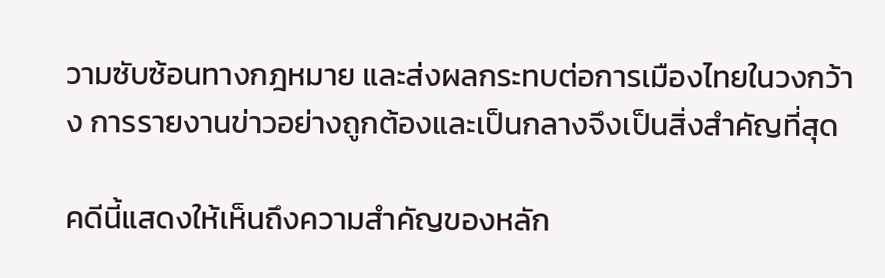วามซับซ้อนทางกฎหมาย และส่งผลกระทบต่อการเมืองไทยในวงกว้าง การรายงานข่าวอย่างถูกต้องและเป็นกลางจึงเป็นสิ่งสำคัญที่สุด

คดีนี้แสดงให้เห็นถึงความสำคัญของหลัก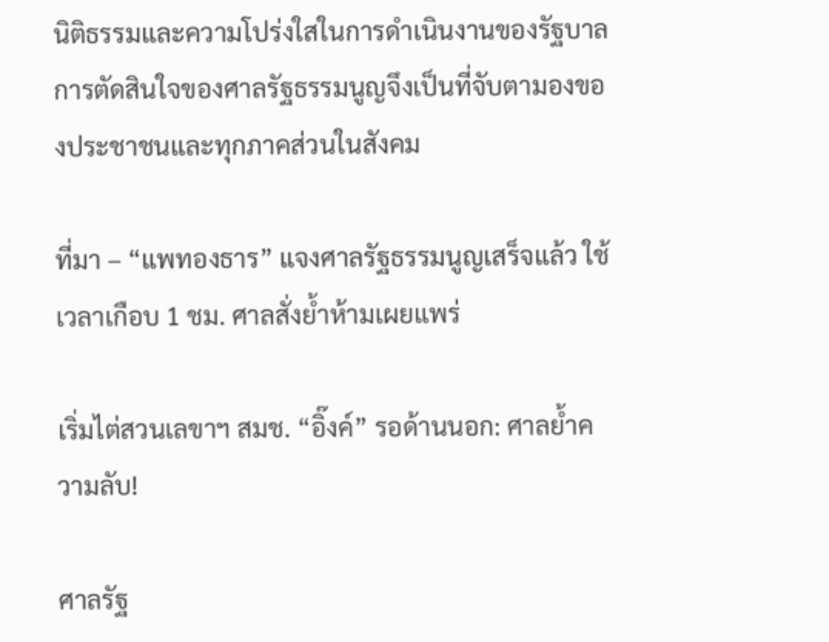นิติธรรมและความโปร่งใสในการดำเนินงานของรัฐบาล การตัดสินใจของศาลรัฐธรรมนูญจึงเป็นที่จับตามองของประชาชนและทุกภาคส่วนในสังคม

ที่มา – “แพทองธาร” แจงศาลรัฐธรรมนูญเสร็จแล้ว ใช้เวลาเกือบ 1 ชม. ศาลสั่งย้ำห้ามเผยแพร่

เริ่มไต่สวนเลขาฯ สมช. “อิ๊งค์” รอด้านนอก: ศาลย้ำความลับ!

ศาลรัฐ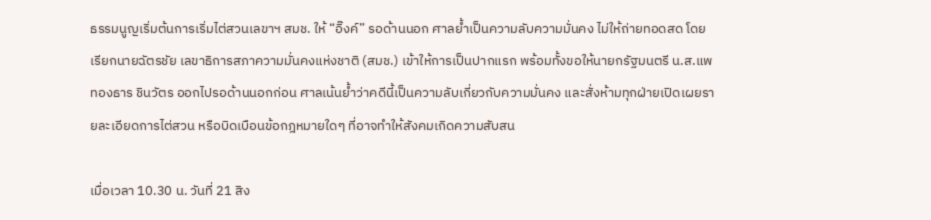ธรรมนูญเริ่มต้นการเริ่มไต่สวนเลขาฯ สมช. ให้ “อิ๊งค์” รอด้านนอก ศาลย้ำเป็นความลับความมั่นคง ไม่ให้ถ่ายทอดสด โดยเรียกนายฉัตรชัย เลขาธิการสภาความมั่นคงแห่งชาติ (สมช.) เข้าให้การเป็นปากแรก พร้อมทั้งขอให้นายกรัฐมนตรี น.ส.แพทองธาร ชินวัตร ออกไปรอด้านนอกก่อน ศาลเน้นย้ำว่าคดีนี้เป็นความลับเกี่ยวกับความมั่นคง และสั่งห้ามทุกฝ่ายเปิดเผยรายละเอียดการไต่สวน หรือบิดเบือนข้อกฎหมายใดๆ ที่อาจทำให้สังคมเกิดความสับสน

เมื่อเวลา 10.30 น. วันที่ 21 สิง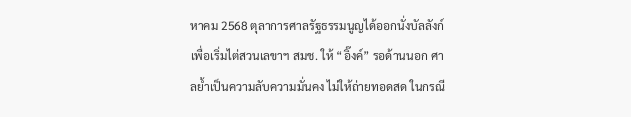หาคม 2568 ตุลาการศาลรัฐธรรมนูญได้ออกนั่งบัลลังก์เพื่อเริ่มไต่สวนเลขาฯ สมช. ให้ “อิ๊งค์” รอด้านนอก ศาลย้ำเป็นความลับความมั่นคง ไม่ให้ถ่ายทอดสด ในกรณี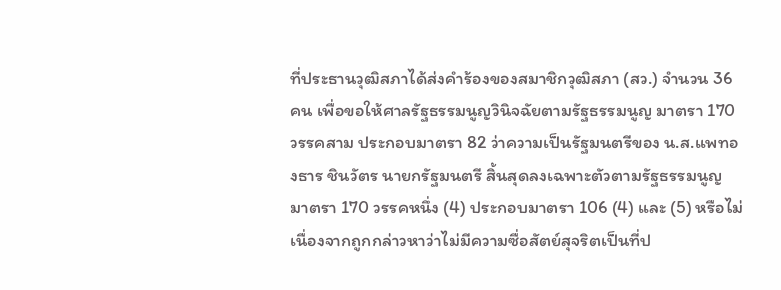ที่ประธานวุฒิสภาได้ส่งคำร้องของสมาชิกวุฒิสภา (สว.) จำนวน 36 คน เพื่อขอให้ศาลรัฐธรรมนูญวินิจฉัยตามรัฐธรรมนูญ มาตรา 170 วรรคสาม ประกอบมาตรา 82 ว่าความเป็นรัฐมนตรีของ น.ส.แพทองธาร ชินวัตร นายกรัฐมนตรี สิ้นสุดลงเฉพาะตัวตามรัฐธรรมนูญ มาตรา 170 วรรคหนึ่ง (4) ประกอบมาตรา 106 (4) และ (5) หรือไม่ เนื่องจากถูกกล่าวหาว่าไม่มีความซื่อสัตย์สุจริตเป็นที่ป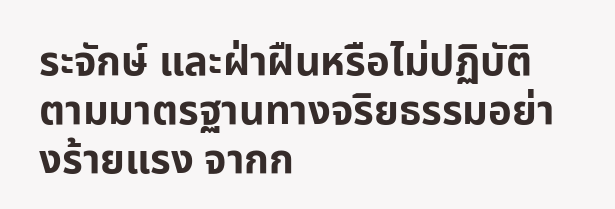ระจักษ์ และฝ่าฝืนหรือไม่ปฏิบัติตามมาตรฐานทางจริยธรรมอย่างร้ายแรง จากก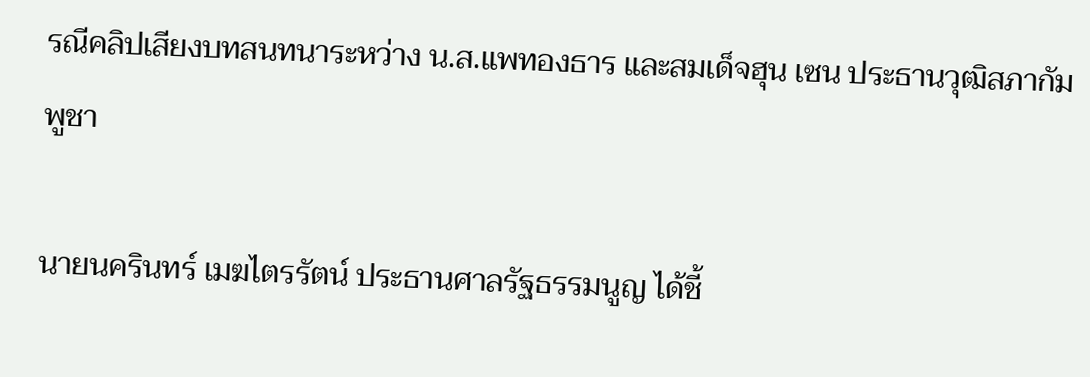รณีคลิปเสียงบทสนทนาระหว่าง น.ส.แพทองธาร และสมเด็จฮุน เซน ประธานวุฒิสภากัมพูชา

นายนครินทร์ เมฆไตรรัตน์ ประธานศาลรัฐธรรมนูญ ได้ชี้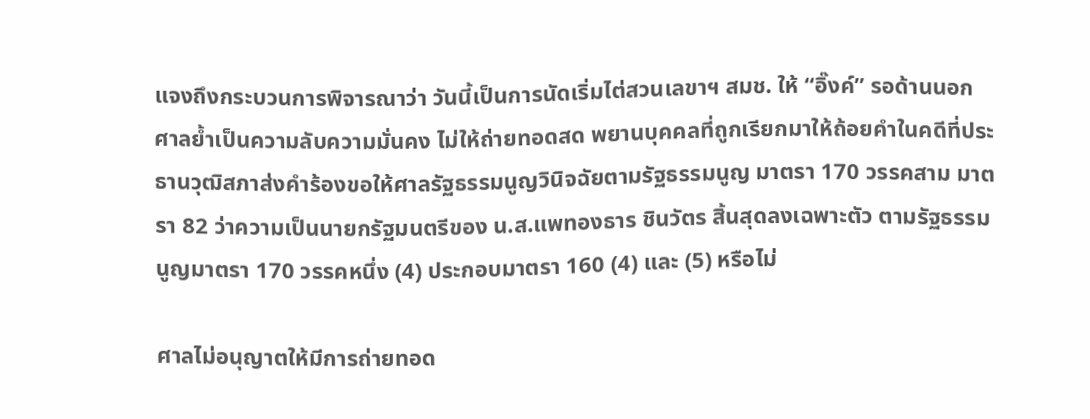แจงถึงกระบวนการพิจารณาว่า วันนี้เป็นการนัดเริ่มไต่สวนเลขาฯ สมช. ให้ “อิ๊งค์” รอด้านนอก ศาลย้ำเป็นความลับความมั่นคง ไม่ให้ถ่ายทอดสด พยานบุคคลที่ถูกเรียกมาให้ถ้อยคำในคดีที่ประธานวุฒิสภาส่งคำร้องขอให้ศาลรัฐธรรมนูญวินิจฉัยตามรัฐธรรมนูญ มาตรา 170 วรรคสาม มาตรา 82 ว่าความเป็นนายกรัฐมนตรีของ น.ส.แพทองธาร ชินวัตร สิ้นสุดลงเฉพาะตัว ตามรัฐธรรมนูญมาตรา 170 วรรคหนึ่ง (4) ประกอบมาตรา 160 (4) และ (5) หรือไม่

ศาลไม่อนุญาตให้มีการถ่ายทอด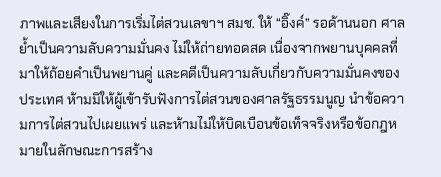ภาพและเสียงในการเริ่มไต่สวนเลขาฯ สมช. ให้ “อิ๊งค์” รอด้านนอก ศาลย้ำเป็นความลับความมั่นคง ไม่ให้ถ่ายทอดสด เนื่องจากพยานบุคคลที่มาให้ถ้อยคำเป็นพยานคู่ และคดีเป็นความลับเกี่ยวกับความมั่นคงของประเทศ ห้ามมิให้ผู้เข้ารับฟังการไต่สวนของศาลรัฐธรรมนูญ นำข้อความการไต่สวนไปเผยแพร่ และห้ามไม่ให้บิดเบือนข้อเท็จจริงหรือข้อกฎหมายในลักษณะการสร้าง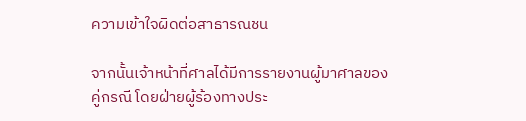ความเข้าใจผิดต่อสาธารณชน

จากนั้นเจ้าหน้าที่ศาลได้มีการรายงานผู้มาศาลของคู่กรณี โดยฝ่ายผู้ร้องทางประ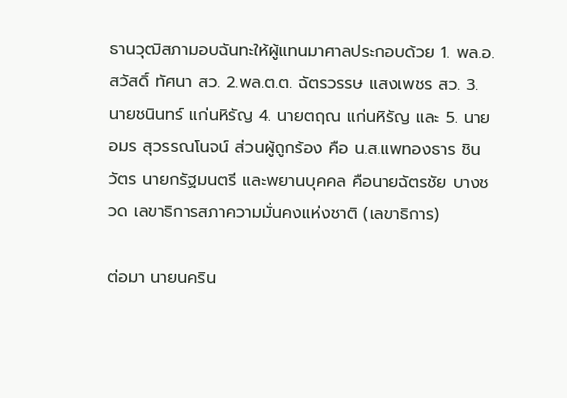ธานวุฒิสภามอบฉันทะให้ผู้แทนมาศาลประกอบด้วย 1. พล.อ.สวัสดิ์ ทัศนา สว. 2.พล.ต.ต. ฉัตรวรรษ แสงเพชร สว. 3. นายชนินทร์ แก่นหิรัญ 4. นายตฤณ แก่นหิรัญ และ 5. นายอมร สุวรรณโนจน์ ส่วนผู้ถูกร้อง คือ น.ส.แพทองธาร ชินวัตร นายกรัฐมนตรี และพยานบุคคล คือนายฉัตรชัย บางชวด เลขาธิการสภาความมั่นคงแห่งชาติ (เลขาธิการ)

ต่อมา นายนคริน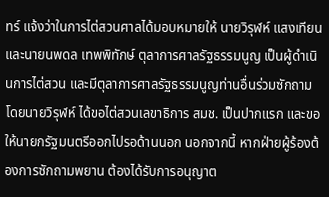ทร์ แจ้งว่าในการไต่สวนศาลได้มอบหมายให้ นายวิรุฬห์ แสงเทียน และนายนพดล เทพพิทักษ์ ตุลาการศาลรัฐธรรมนูญ เป็นผู้ดำเนินการไต่สวน และมีตุลาการศาลรัฐธรรมนูญท่านอื่นร่วมซักถาม โดยนายวิรุฬห์ ได้ขอไต่สวนเลขาธิการ สมช. เป็นปากแรก และขอให้นายกรัฐมนตรีออกไปรอด้านนอก นอกจากนี้ หากฝ่ายผู้ร้องต้องการซักถามพยาน ต้องได้รับการอนุญาต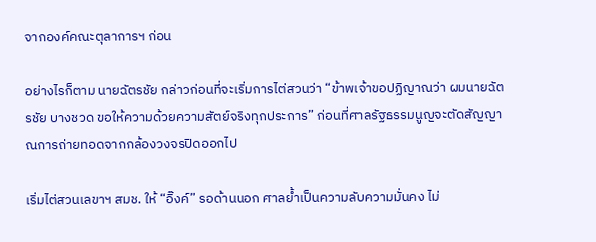จากองค์คณะตุลาการฯ ก่อน

อย่างไรก็ตาม นายฉัตรชัย กล่าวก่อนที่จะเริ่มการไต่สวนว่า “ข้าพเจ้าขอปฏิญาณว่า ผมนายฉัตรชัย บางชวด ขอให้ความด้วยความสัตย์จริงทุกประการ” ก่อนที่ศาลรัฐธรรมนูญจะตัดสัญญาณการถ่ายทอดจากกล้องวงจรปิดออกไป

เริ่มไต่สวนเลขาฯ สมช. ให้ “อิ๊งค์” รอด้านนอก ศาลย้ำเป็นความลับความมั่นคง ไม่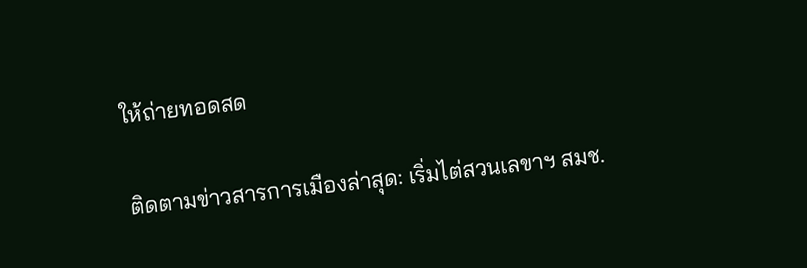ให้ถ่ายทอดสด

ติดตามข่าวสารการเมืองล่าสุด: เริ่มไต่สวนเลขาฯ สมช.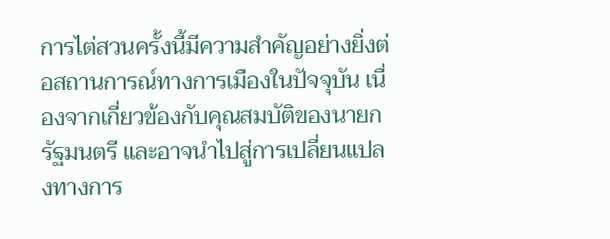การไต่สวนครั้งนี้มีความสำคัญอย่างยิ่งต่อสถานการณ์ทางการเมืองในปัจจุบัน เนื่องจากเกี่ยวข้องกับคุณสมบัติของนายกรัฐมนตรี และอาจนำไปสู่การเปลี่ยนแปลงทางการ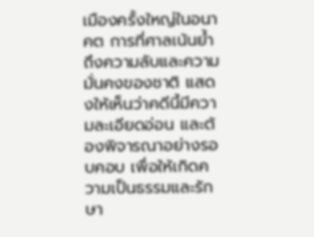เมืองครั้งใหญ่ในอนาคต การที่ศาลเน้นย้ำถึงความลับและความมั่นคงของชาติ แสดงให้เห็นว่าคดีนี้มีความละเอียดอ่อน และต้องพิจารณาอย่างรอบคอบ เพื่อให้เกิดความเป็นธรรมและรักษา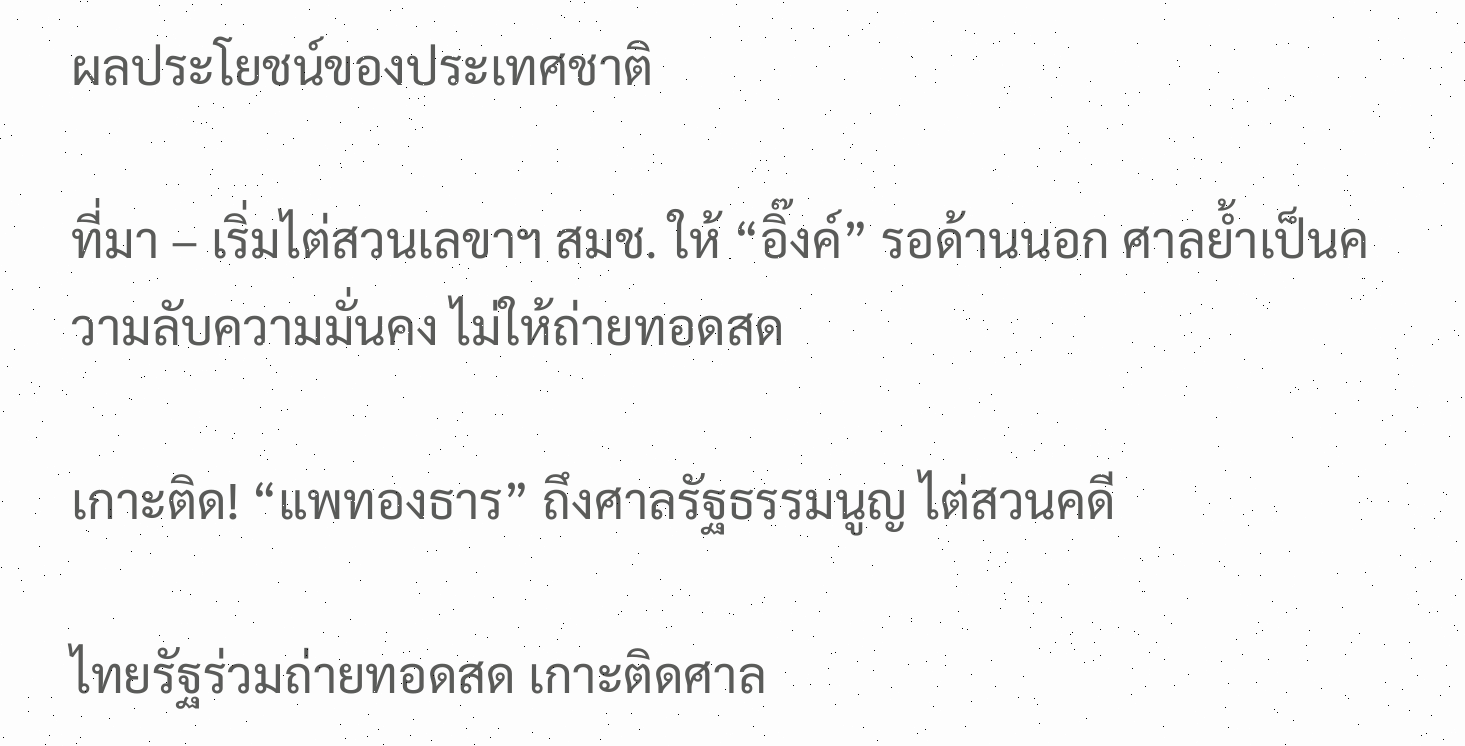ผลประโยชน์ของประเทศชาติ

ที่มา – เริ่มไต่สวนเลขาฯ สมช. ให้ “อิ๊งค์” รอด้านนอก ศาลย้ำเป็นความลับความมั่นคง ไม่ให้ถ่ายทอดสด

เกาะติด! “แพทองธาร” ถึงศาลรัฐธรรมนูญ ไต่สวนคดี

ไทยรัฐร่วมถ่ายทอดสด เกาะติดศาล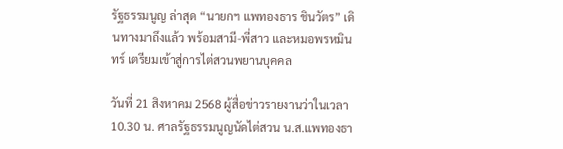รัฐธรรมนูญ ล่าสุด “นายกฯ แพทองธาร ชินวัตร” เดินทางมาถึงแล้ว พร้อมสามี-พี่สาว และหมอพรหมินทร์ เตรียมเข้าสู่การไต่สวนพยานบุคคล

วันที่ 21 สิงหาคม 2568 ผู้สื่อข่าวรายงานว่าในเวลา 10.30 น. ศาลรัฐธรรมนูญนัดไต่สวน น.ส.แพทองธา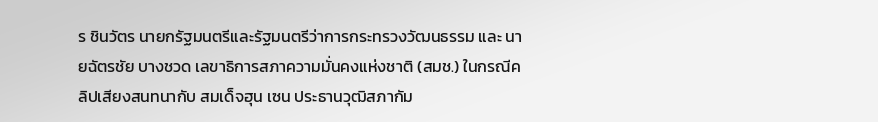ร ชินวัตร นายกรัฐมนตรีและรัฐมนตรีว่าการกระทรวงวัฒนธรรม และ นายฉัตรชัย บางชวด เลขาธิการสภาความมั่นคงแห่งชาติ (สมช.) ในกรณีคลิปเสียงสนทนากับ สมเด็จฮุน เซน ประธานวุฒิสภากัม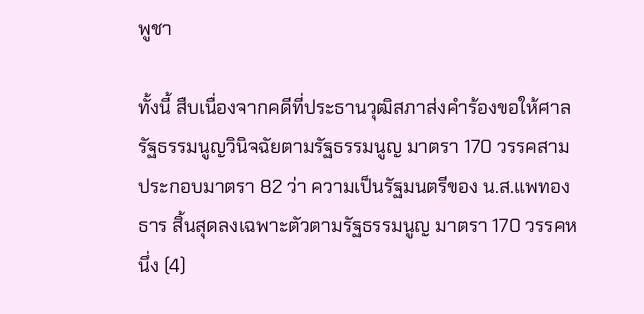พูชา

ทั้งนี้ สืบเนื่องจากคดีที่ประธานวุฒิสภาส่งคำร้องขอให้ศาลรัฐธรรมนูญวินิจฉัยตามรัฐธรรมนูญ มาตรา 170 วรรคสาม ประกอบมาตรา 82 ว่า ความเป็นรัฐมนตรีของ น.ส.แพทองธาร สิ้นสุดลงเฉพาะตัวตามรัฐธรรมนูญ มาตรา 170 วรรคหนึ่ง (4)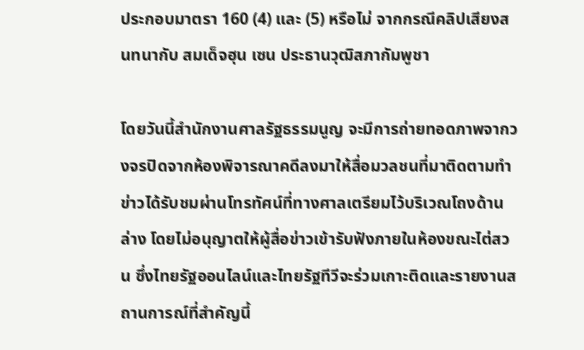ประกอบมาตรา 160 (4) และ (5) หรือไม่ จากกรณีคลิปเสียงสนทนากับ สมเด็จฮุน เซน ประธานวุฒิสภากัมพูชา

โดยวันนี้สำนักงานศาลรัฐธรรมนูญ จะมีการถ่ายทอดภาพจากวงจรปิดจากห้องพิจารณาคดีลงมาให้สื่อมวลชนที่มาติดตามทำข่าวได้รับชมผ่านโทรทัศน์ที่ทางศาลเตรียมไว้บริเวณโถงด้านล่าง โดยไม่อนุญาตให้ผู้สื่อข่าวเข้ารับฟังภายในห้องขณะไต่สวน ซึ่งไทยรัฐออนไลน์และไทยรัฐทีวีจะร่วมเกาะติดและรายงานสถานการณ์ที่สำคัญนี้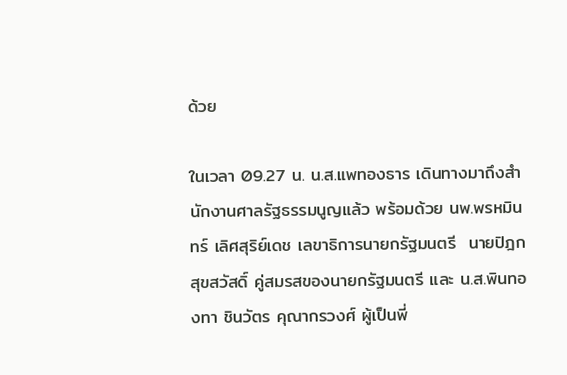ด้วย

ในเวลา 09.27 น. น.ส.แพทองธาร เดินทางมาถึงสำนักงานศาลรัฐธรรมนูญแล้ว พร้อมด้วย นพ.พรหมินทร์ เลิศสุริย์เดช เลขาธิการนายกรัฐมนตรี  นายปิฎก สุขสวัสดิ์ คู่สมรสของนายกรัฐมนตรี และ น.ส.พินทองทา ชินวัตร คุณากรวงศ์ ผู้เป็นพี่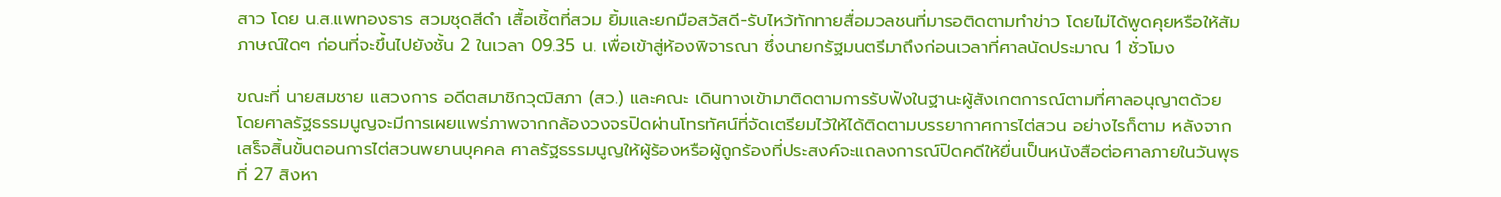สาว โดย น.ส.แพทองธาร สวมชุดสีดำ เสื้อเชิ้ตที่สวม ยิ้มและยกมือสวัสดี-รับไหว้ทักทายสื่อมวลชนที่มารอติดตามทำข่าว โดยไม่ได้พูดคุยหรือให้สัมภาษณ์ใดๆ ก่อนที่จะขึ้นไปยังชั้น 2 ในเวลา 09.35 น. เพื่อเข้าสู่ห้องพิจารณา ซึ่งนายกรัฐมนตรีมาถึงก่อนเวลาที่ศาลนัดประมาณ 1 ชั่วโมง

ขณะที่ นายสมชาย แสวงการ อดีตสมาชิกวุฒิสภา (สว.) และคณะ เดินทางเข้ามาติดตามการรับฟังในฐานะผู้สังเกตการณ์ตามที่ศาลอนุญาตด้วย โดยศาลรัฐธรรมนูญจะมีการเผยแพร่ภาพจากกล้องวงจรปิดผ่านโทรทัศน์ที่จัดเตรียมไว้ให้ได้ติดตามบรรยากาศการไต่สวน อย่างไรก็ตาม หลังจากเสร็จสิ้นขั้นตอนการไต่สวนพยานบุคคล ศาลรัฐธรรมนูญให้ผู้ร้องหรือผู้ถูกร้องที่ประสงค์จะแถลงการณ์ปิดคดีให้ยื่นเป็นหนังสือต่อศาลภายในวันพุธที่ 27 สิงหา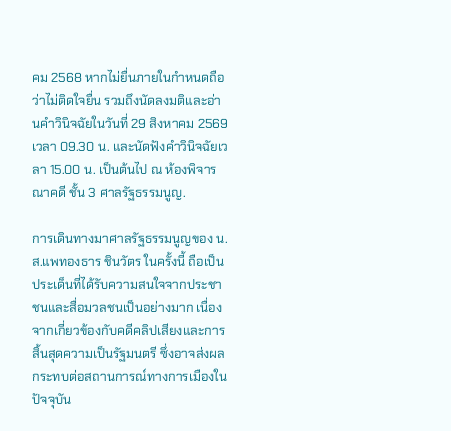คม 2568 หากไม่ยื่นภายในกำหนดถือว่าไม่ติดใจยื่น รวมถึงนัดลงมติและอ่านคำวินิจฉัยในวันที่ 29 สิงหาคม 2569 เวลา 09.30 น. และนัดฟังคำวินิจฉัยเวลา 15.00 น. เป็นต้นไป ณ ห้องพิจารณาคดี ชั้น 3 ศาลรัฐธรรมนูญ.

การเดินทางมาศาลรัฐธรรมนูญของ น.ส.แพทองธาร ชินวัตร ในครั้งนี้ ถือเป็นประเด็นที่ได้รับความสนใจจากประชาชนและสื่อมวลชนเป็นอย่างมาก เนื่องจากเกี่ยวข้องกับคดีคลิปเสียงและการสิ้นสุดความเป็นรัฐมนตรี ซึ่งอาจส่งผลกระทบต่อสถานการณ์ทางการเมืองในปัจจุบัน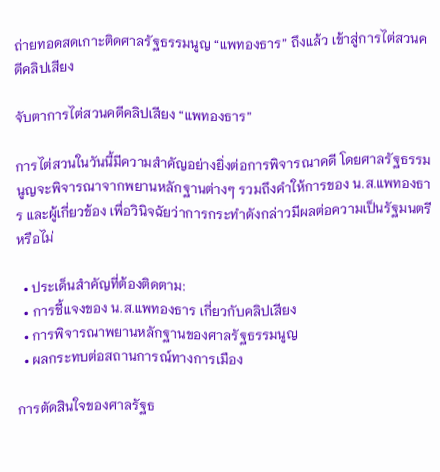ถ่ายทอดสดเกาะติดศาลรัฐธรรมนูญ “แพทองธาร” ถึงแล้ว เข้าสู่การไต่สวนคดีคลิปเสียง

จับตาการไต่สวนคดีคลิปเสียง “แพทองธาร”

การไต่สวนในวันนี้มีความสำคัญอย่างยิ่งต่อการพิจารณาคดี โดยศาลรัฐธรรมนูญจะพิจารณาจากพยานหลักฐานต่างๆ รวมถึงคำให้การของ น.ส.แพทองธาร และผู้เกี่ยวข้อง เพื่อวินิจฉัยว่าการกระทำดังกล่าวมีผลต่อความเป็นรัฐมนตรีหรือไม่

  • ประเด็นสำคัญที่ต้องติดตาม:
  • การชี้แจงของ น.ส.แพทองธาร เกี่ยวกับคลิปเสียง
  • การพิจารณาพยานหลักฐานของศาลรัฐธรรมนูญ
  • ผลกระทบต่อสถานการณ์ทางการเมือง

การตัดสินใจของศาลรัฐธ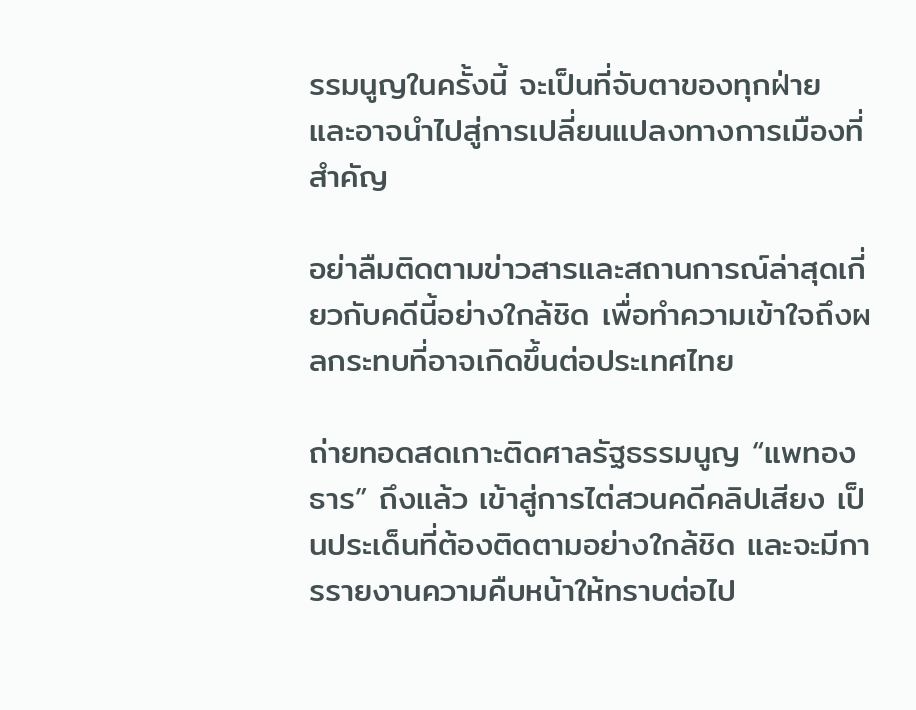รรมนูญในครั้งนี้ จะเป็นที่จับตาของทุกฝ่าย และอาจนำไปสู่การเปลี่ยนแปลงทางการเมืองที่สำคัญ

อย่าลืมติดตามข่าวสารและสถานการณ์ล่าสุดเกี่ยวกับคดีนี้อย่างใกล้ชิด เพื่อทำความเข้าใจถึงผลกระทบที่อาจเกิดขึ้นต่อประเทศไทย

ถ่ายทอดสดเกาะติดศาลรัฐธรรมนูญ “แพทองธาร” ถึงแล้ว เข้าสู่การไต่สวนคดีคลิปเสียง เป็นประเด็นที่ต้องติดตามอย่างใกล้ชิด และจะมีการรายงานความคืบหน้าให้ทราบต่อไป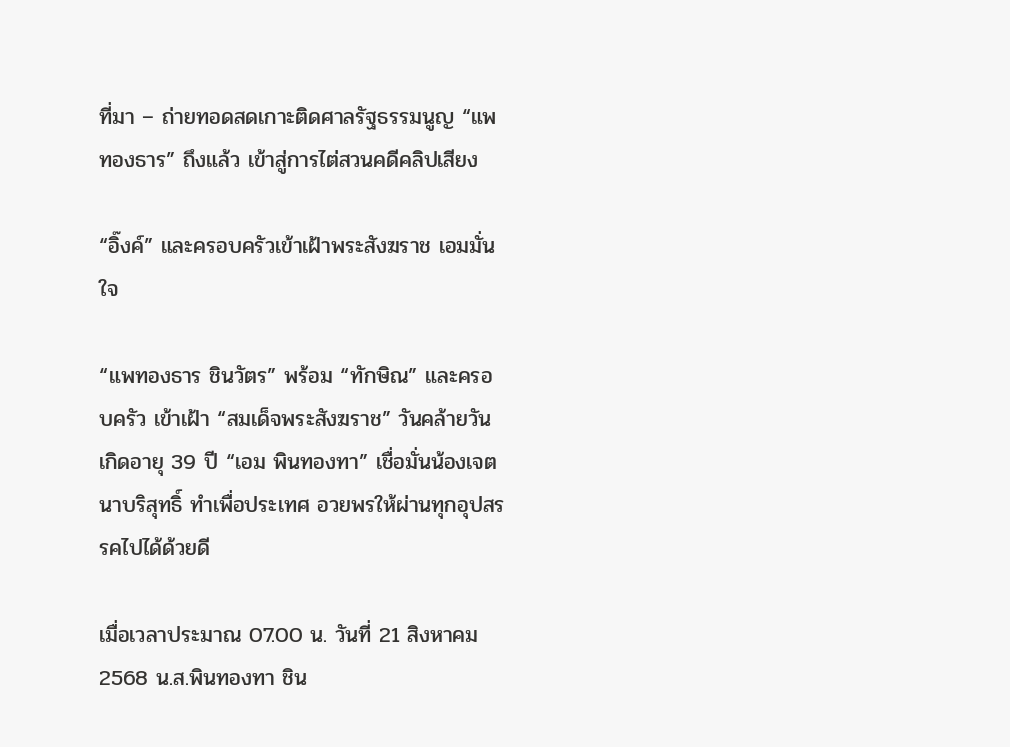ที่มา – ถ่ายทอดสดเกาะติดศาลรัฐธรรมนูญ “แพทองธาร” ถึงแล้ว เข้าสู่การไต่สวนคดีคลิปเสียง

“อิ๊งค์” และครอบครัวเข้าเฝ้าพระสังฆราช เอมมั่นใจ

“แพทองธาร ชินวัตร” พร้อม “ทักษิณ” และครอบครัว เข้าเฝ้า “สมเด็จพระสังฆราช” วันคล้ายวันเกิดอายุ 39 ปี “เอม พินทองทา” เชื่อมั่นน้องเจตนาบริสุทธิ์ ทำเพื่อประเทศ อวยพรให้ผ่านทุกอุปสรรคไปได้ด้วยดี

เมื่อเวลาประมาณ 07.00 น. วันที่ 21 สิงหาคม 2568 น.ส.พินทองทา ชิน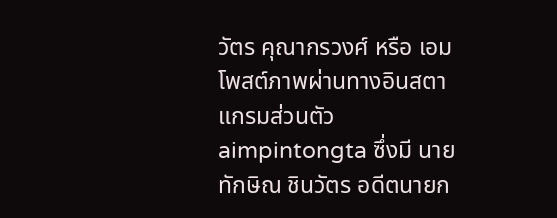วัตร คุณากรวงศ์ หรือ เอม โพสต์ภาพผ่านทางอินสตาแกรมส่วนตัว aimpintongta ซึ่งมี นายทักษิณ ชินวัตร อดีตนายก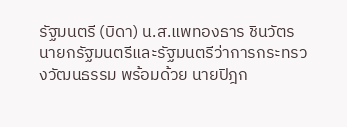รัฐมนตรี (บิดา) น.ส.แพทองธาร ชินวัตร นายกรัฐมนตรีและรัฐมนตรีว่าการกระทรวงวัฒนธรรม พร้อมด้วย นายปิฎก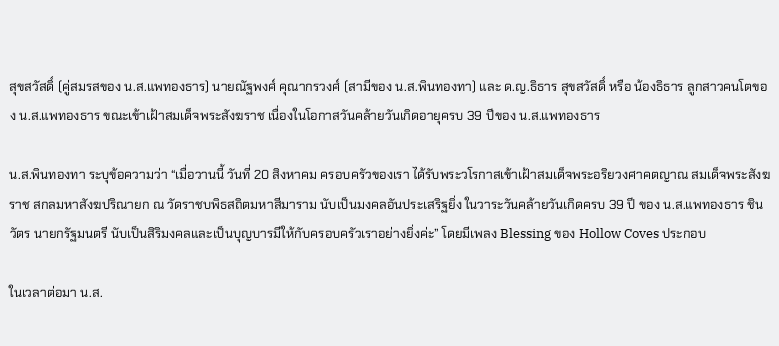สุขสวัสดิ์ (คู่สมรสของ น.ส.แพทองธาร) นายณัฐพงศ์ คุณากรวงศ์ (สามีของ น.ส.พินทองทา) และ ด.ญ.ธิธาร สุขสวัสดิ์ หรือ น้องธิธาร ลูกสาวคนโตของ น.ส.แพทองธาร ขณะเข้าเฝ้าสมเด็จพระสังฆราช เนื่องในโอกาสวันคล้ายวันเกิดอายุครบ 39 ปีของ น.ส.แพทองธาร

น.ส.พินทองทา ระบุข้อความว่า “เมื่อวานนี้ วันที่ 20 สิงหาคม ครอบครัวของเรา ได้รับพระวโรกาสเข้าเฝ้าสมเด็จพระอริยวงศาคตญาณ สมเด็จพระสังฆราช สกลมหาสังฆปริณายก ณ วัดราชบพิธสถิตมหาสีมาราม นับเป็นมงคลอันประเสริฐยิ่ง ในวาระวันคล้ายวันเกิดครบ 39 ปี ของ น.ส.แพทองธาร ชินวัตร นายกรัฐมนตรี นับเป็นสิริมงคลและเป็นบุญบารมีให้กับครอบครัวเราอย่างยิ่งค่ะ” โดยมีเพลง Blessing ของ Hollow Coves ประกอบ

ในเวลาต่อมา น.ส.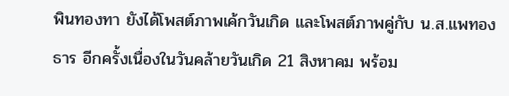พินทองทา ยังได้โพสต์ภาพเค้กวันเกิด และโพสต์ภาพคู่กับ น.ส.แพทองธาร อีกครั้งเนื่องในวันคล้ายวันเกิด 21 สิงหาคม พร้อม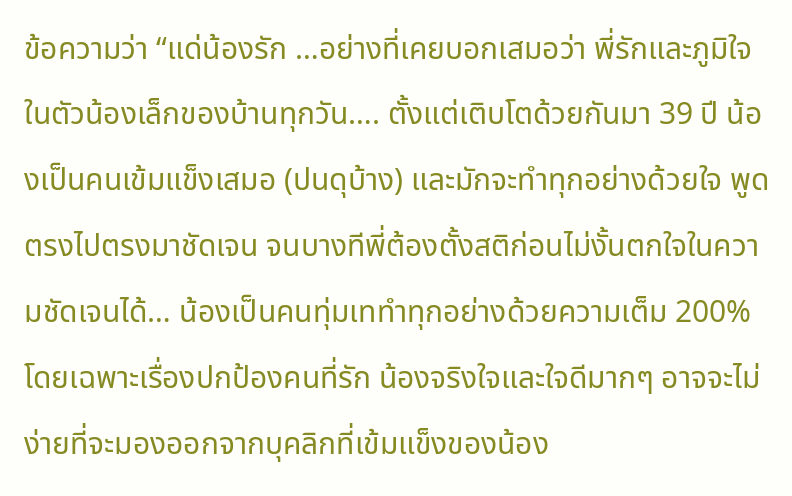ข้อความว่า “แด่น้องรัก …อย่างที่เคยบอกเสมอว่า พี่รักและภูมิใจในตัวน้องเล็กของบ้านทุกวัน…. ตั้งแต่เติบโตด้วยกันมา 39 ปี น้องเป็นคนเข้มแข็งเสมอ (ปนดุบ้าง) และมักจะทำทุกอย่างด้วยใจ พูดตรงไปตรงมาชัดเจน จนบางทีพี่ต้องตั้งสติก่อนไม่งั้นตกใจในความชัดเจนได้… น้องเป็นคนทุ่มเททำทุกอย่างด้วยความเต็ม 200% โดยเฉพาะเรื่องปกป้องคนที่รัก น้องจริงใจและใจดีมากๆ อาจจะไม่ง่ายที่จะมองออกจากบุคลิกที่เข้มแข็งของน้อง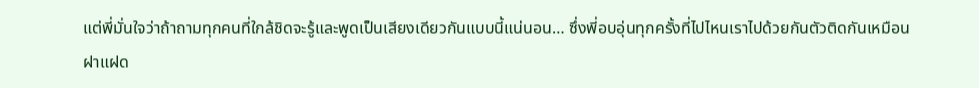แต่พี่มั่นใจว่าถ้าถามทุกคนที่ใกล้ชิดจะรู้และพูดเป็นเสียงเดียวกันแบบนี้แน่นอน… ซึ่งพี่อบอุ่นทุกครั้งที่ไปไหนเราไปด้วยกันตัวติดกันเหมือนฝาแฝด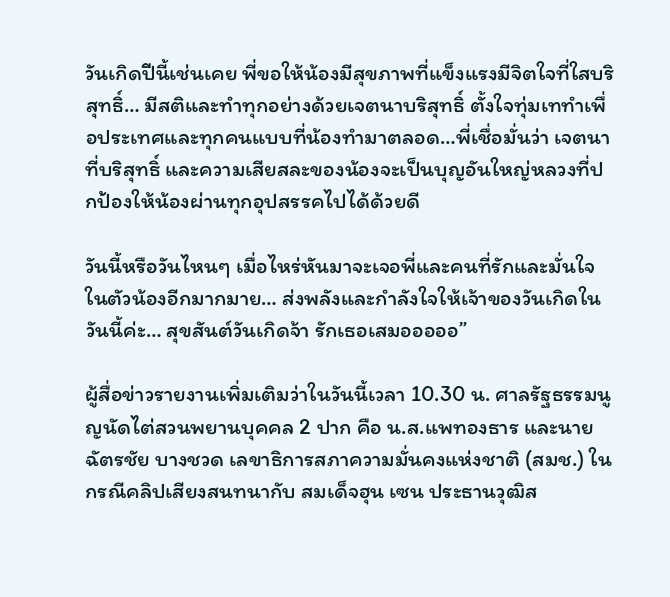วันเกิดปีนี้เช่นเคย พี่ขอให้น้องมีสุขภาพที่แข็งแรงมีจิตใจที่ใสบริสุทธิ์… มีสติและทำทุกอย่างด้วยเจตนาบริสุทธิ์ ตั้งใจทุ่มเททำเพื่อประเทศและทุกคนแบบที่น้องทำมาตลอด…พี่เชื่อมั่นว่า เจตนาที่บริสุทธิ์ และความเสียสละของน้องจะเป็นบุญอันใหญ่หลวงที่ปกป้องให้น้องผ่านทุกอุปสรรคไปได้ด้วยดี

วันนี้หรือวันไหนๆ เมื่อไหร่หันมาจะเจอพี่และคนที่รักและมั่นใจในตัวน้องอีกมากมาย… ส่งพลังและกำลังใจให้เจ้าของวันเกิดในวันนี้ค่ะ… สุขสันต์วันเกิดจ้า รักเธอเสมอออออ”

ผู้สื่อข่าวรายงานเพิ่มเติมว่าในวันนี้เวลา 10.30 น. ศาลรัฐธรรมนูญนัดไต่สวนพยานบุคคล 2 ปาก คือ น.ส.แพทองธาร และนายฉัตรชัย บางชวด เลขาธิการสภาความมั่นคงแห่งชาติ (สมช.) ในกรณีคลิปเสียงสนทนากับ สมเด็จฮุน เซน ประธานวุฒิส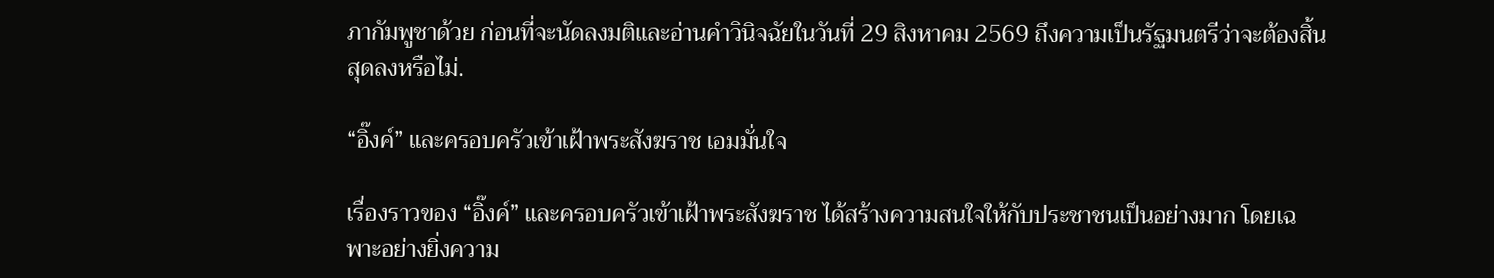ภากัมพูชาด้วย ก่อนที่จะนัดลงมติและอ่านคำวินิจฉัยในวันที่ 29 สิงหาคม 2569 ถึงความเป็นรัฐมนตรีว่าจะต้องสิ้นสุดลงหรือไม่.

“อิ๊งค์” และครอบครัวเข้าเฝ้าพระสังฆราช เอมมั่นใจ

เรื่องราวของ “อิ๊งค์” และครอบครัวเข้าเฝ้าพระสังฆราช ได้สร้างความสนใจให้กับประชาชนเป็นอย่างมาก โดยเฉพาะอย่างยิ่งความ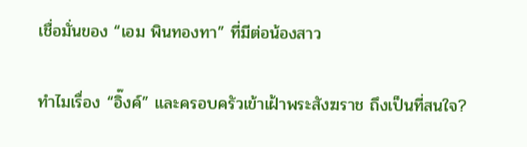เชื่อมั่นของ “เอม พินทองทา” ที่มีต่อน้องสาว

ทำไมเรื่อง “อิ๊งค์” และครอบครัวเข้าเฝ้าพระสังฆราช ถึงเป็นที่สนใจ?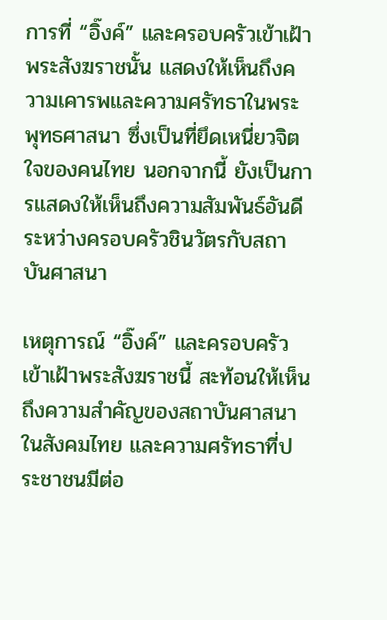การที่ “อิ๊งค์” และครอบครัวเข้าเฝ้าพระสังฆราชนั้น แสดงให้เห็นถึงความเคารพและความศรัทธาในพระพุทธศาสนา ซึ่งเป็นที่ยึดเหนี่ยวจิตใจของคนไทย นอกจากนี้ ยังเป็นการแสดงให้เห็นถึงความสัมพันธ์อันดีระหว่างครอบครัวชินวัตรกับสถาบันศาสนา

เหตุการณ์ “อิ๊งค์” และครอบครัวเข้าเฝ้าพระสังฆราชนี้ สะท้อนให้เห็นถึงความสำคัญของสถาบันศาสนาในสังคมไทย และความศรัทธาที่ประชาชนมีต่อ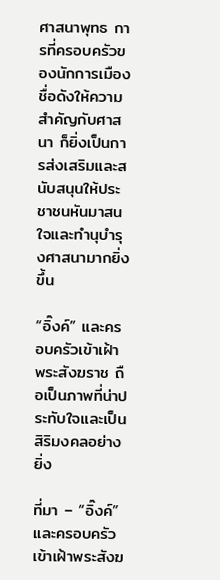ศาสนาพุทธ การที่ครอบครัวของนักการเมืองชื่อดังให้ความสำคัญกับศาสนา ก็ยิ่งเป็นการส่งเสริมและสนับสนุนให้ประชาชนหันมาสนใจและทำนุบำรุงศาสนามากยิ่งขึ้น

“อิ๊งค์” และครอบครัวเข้าเฝ้าพระสังฆราช ถือเป็นภาพที่น่าประทับใจและเป็นสิริมงคลอย่างยิ่ง

ที่มา – “อิ๊งค์” และครอบครัวเข้าเฝ้าพระสังฆ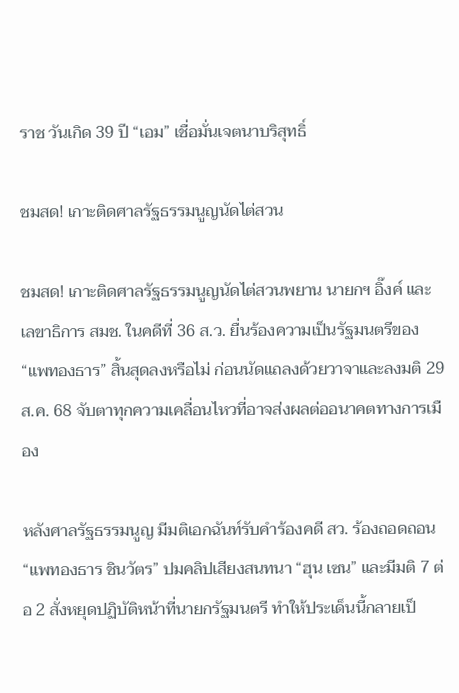ราช วันเกิด 39 ปี “เอม” เชื่อมั่นเจตนาบริสุทธิ์

ชมสด! เกาะติดศาลรัฐธรรมนูญนัดไต่สวน

ชมสด! เกาะติดศาลรัฐธรรมนูญนัดไต่สวนพยาน นายกฯ อิ๊งค์ และ เลขาธิการ สมช. ในคดีที่ 36 ส.ว. ยื่นร้องความเป็นรัฐมนตรีของ “แพทองธาร” สิ้นสุดลงหรือไม่ ก่อนนัดแถลงด้วยวาจาและลงมติ 29 ส.ค. 68 จับตาทุกความเคลื่อนไหวที่อาจส่งผลต่ออนาคตทางการเมือง

หลังศาลรัฐธรรมนูญ มีมติเอกฉันท์รับคำร้องคดี สว. ร้องถอดถอน “แพทองธาร ชินวัตร” ปมคลิปเสียงสนทนา “ฮุน เซน” และมีมติ 7 ต่อ 2 สั่งหยุดปฏิบัติหน้าที่นายกรัฐมนตรี ทำให้ประเด็นนี้กลายเป็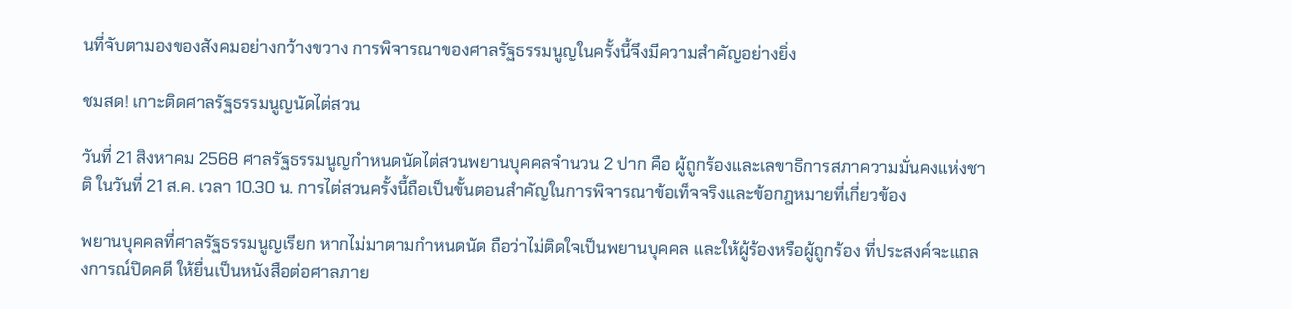นที่จับตามองของสังคมอย่างกว้างขวาง การพิจารณาของศาลรัฐธรรมนูญในครั้งนี้จึงมีความสำคัญอย่างยิ่ง

ชมสด! เกาะติดศาลรัฐธรรมนูญนัดไต่สวน

วันที่ 21 สิงหาคม 2568 ศาลรัฐธรรมนูญกำหนดนัดไต่สวนพยานบุคคลจำนวน 2 ปาก คือ ผู้ถูกร้องและเลขาธิการสภาความมั่นคงแห่งชาติ ในวันที่ 21 ส.ค. เวลา 10.30 น. การไต่สวนครั้งนี้ถือเป็นขั้นตอนสำคัญในการพิจารณาข้อเท็จจริงและข้อกฎหมายที่เกี่ยวข้อง

พยานบุคคลที่ศาลรัฐธรรมนูญเรียก หากไม่มาตามกำหนดนัด ถือว่าไม่ติดใจเป็นพยานบุคคล และให้ผู้ร้องหรือผู้ถูกร้อง ที่ประสงค์จะแถลงการณ์ปิดคดี ให้ยื่นเป็นหนังสือต่อศาลภาย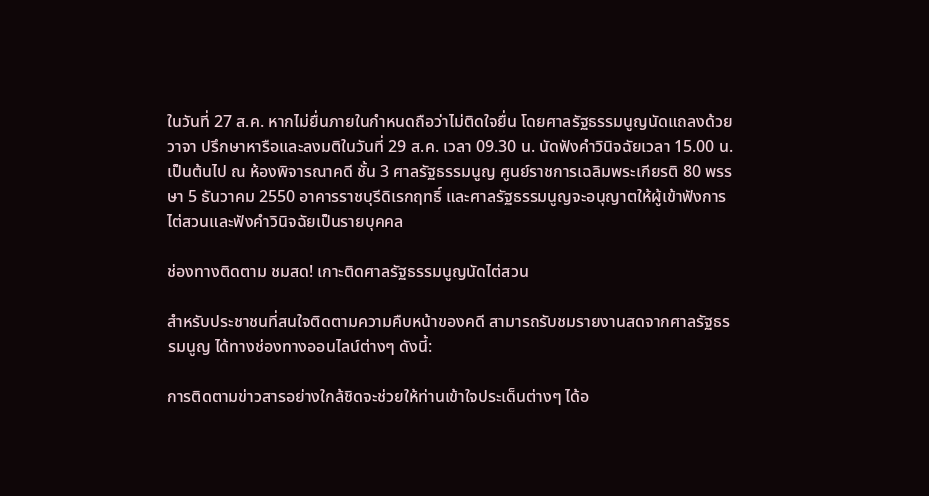ในวันที่ 27 ส.ค. หากไม่ยื่นภายในกำหนดถือว่าไม่ติดใจยื่น โดยศาลรัฐธรรมนูญนัดแถลงด้วยวาจา ปรึกษาหารือและลงมติในวันที่ 29 ส.ค. เวลา 09.30 น. นัดฟังคำวินิจฉัยเวลา 15.00 น. เป็นต้นไป ณ ห้องพิจารณาคดี ชั้น 3 ศาลรัฐธรรมนูญ ศูนย์ราชการเฉลิมพระเกียรติ 80 พรรษา 5 ธันวาคม 2550 อาคารราชบุรีดิเรกฤทธิ์ และศาลรัฐธรรมนูญจะอนุญาตให้ผู้เข้าฟังการไต่สวนและฟังคำวินิจฉัยเป็นรายบุคคล

ช่องทางติดตาม ชมสด! เกาะติดศาลรัฐธรรมนูญนัดไต่สวน

สำหรับประชาชนที่สนใจติดตามความคืบหน้าของคดี สามารถรับชมรายงานสดจากศาลรัฐธรรมนูญ ได้ทางช่องทางออนไลน์ต่างๆ ดังนี้:

การติดตามข่าวสารอย่างใกล้ชิดจะช่วยให้ท่านเข้าใจประเด็นต่างๆ ได้อ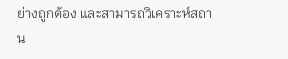ย่างถูกต้อง และสามารถวิเคราะห์สถาน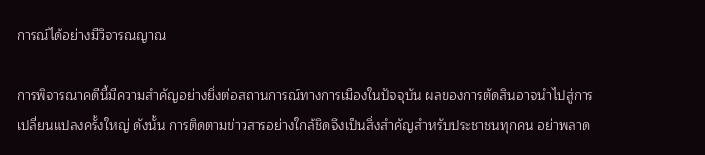การณ์ได้อย่างมีวิจารณญาณ

การพิจารณาคดีนี้มีความสำคัญอย่างยิ่งต่อสถานการณ์ทางการเมืองในปัจจุบัน ผลของการตัดสินอาจนำไปสู่การเปลี่ยนแปลงครั้งใหญ่ ดังนั้น การติดตามข่าวสารอย่างใกล้ชิดจึงเป็นสิ่งสำคัญสำหรับประชาชนทุกคน อย่าพลาด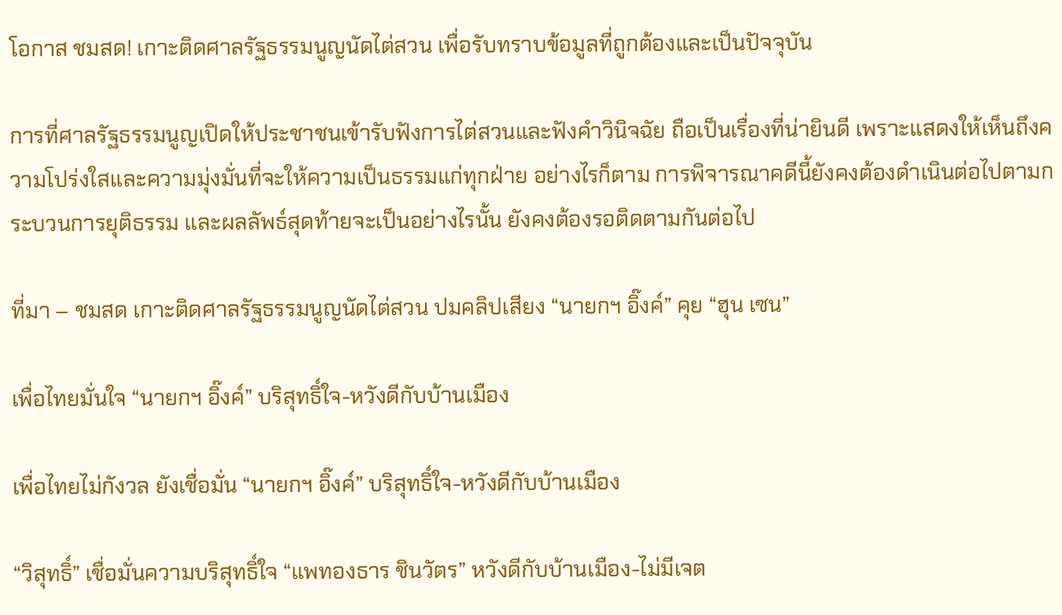โอกาส ชมสด! เกาะติดศาลรัฐธรรมนูญนัดไต่สวน เพื่อรับทราบข้อมูลที่ถูกต้องและเป็นปัจจุบัน

การที่ศาลรัฐธรรมนูญเปิดให้ประชาชนเข้ารับฟังการไต่สวนและฟังคำวินิจฉัย ถือเป็นเรื่องที่น่ายินดี เพราะแสดงให้เห็นถึงความโปร่งใสและความมุ่งมั่นที่จะให้ความเป็นธรรมแก่ทุกฝ่าย อย่างไรก็ตาม การพิจารณาคดีนี้ยังคงต้องดำเนินต่อไปตามกระบวนการยุติธรรม และผลลัพธ์สุดท้ายจะเป็นอย่างไรนั้น ยังคงต้องรอติดตามกันต่อไป

ที่มา – ชมสด เกาะติดศาลรัฐธรรมนูญนัดไต่สวน ปมคลิปเสียง “นายกฯ อิ๊งค์” คุย “ฮุน เซน”

เพื่อไทยมั่นใจ “นายกฯ อิ๊งค์” บริสุทธิ์ใจ-หวังดีกับบ้านเมือง

เพื่อไทยไม่กังวล ยังเชื่อมั่น “นายกฯ อิ๊งค์” บริสุทธิ์ใจ-หวังดีกับบ้านเมือง

“วิสุทธิ์” เชื่อมั่นความบริสุทธิ์ใจ “แพทองธาร ชินวัตร” หวังดีกับบ้านเมือง-ไม่มีเจต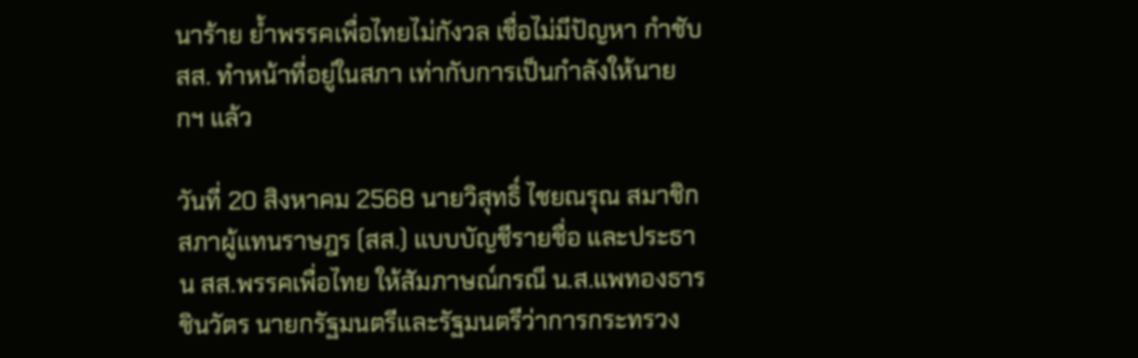นาร้าย ย้ำพรรคเพื่อไทยไม่กังวล เชื่อไม่มีปัญหา กำชับ สส. ทำหน้าที่อยู่ในสภา เท่ากับการเป็นกำลังให้นายกฯ แล้ว

วันที่ 20 สิงหาคม 2568 นายวิสุทธิ์ ไชยณรุณ สมาชิกสภาผู้แทนราษฎร (สส.) แบบบัญชีรายชื่อ และประธาน สส.พรรคเพื่อไทย ให้สัมภาษณ์กรณี น.ส.แพทองธาร ชินวัตร นายกรัฐมนตรีและรัฐมนตรีว่าการกระทรวง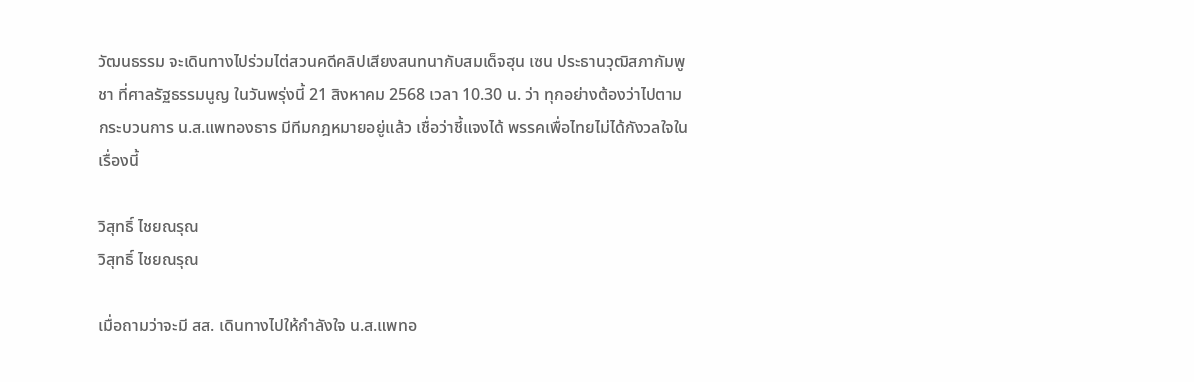วัฒนธรรม จะเดินทางไปร่วมไต่สวนคดีคลิปเสียงสนทนากับสมเด็จฮุน เซน ประธานวุฒิสภากัมพูชา ที่ศาลรัฐธรรมนูญ ในวันพรุ่งนี้ 21 สิงหาคม 2568 เวลา 10.30 น. ว่า ทุกอย่างต้องว่าไปตามกระบวนการ น.ส.แพทองธาร มีทีมกฎหมายอยู่แล้ว เชื่อว่าชี้แจงได้ พรรคเพื่อไทยไม่ได้กังวลใจในเรื่องนี้

วิสุทธิ์ ไชยณรุณ
วิสุทธิ์ ไชยณรุณ

เมื่อถามว่าจะมี สส. เดินทางไปให้กำลังใจ น.ส.แพทอ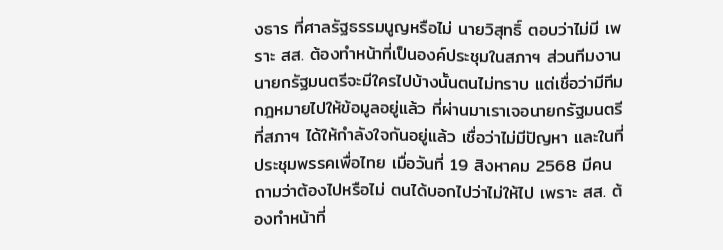งธาร ที่ศาลรัฐธรรมนูญหรือไม่ นายวิสุทธิ์ ตอบว่าไม่มี เพราะ สส. ต้องทำหน้าที่เป็นองค์ประชุมในสภาฯ ส่วนทีมงานนายกรัฐมนตรีจะมีใครไปบ้างนั้นตนไม่ทราบ แต่เชื่อว่ามีทีมกฎหมายไปให้ข้อมูลอยู่แล้ว ที่ผ่านมาเราเจอนายกรัฐมนตรีที่สภาฯ ได้ให้กำลังใจกันอยู่แล้ว เชื่อว่าไม่มีปัญหา และในที่ประชุมพรรคเพื่อไทย เมื่อวันที่ 19 สิงหาคม 2568 มีคนถามว่าต้องไปหรือไม่ ตนได้บอกไปว่าไม่ให้ไป เพราะ สส. ต้องทำหน้าที่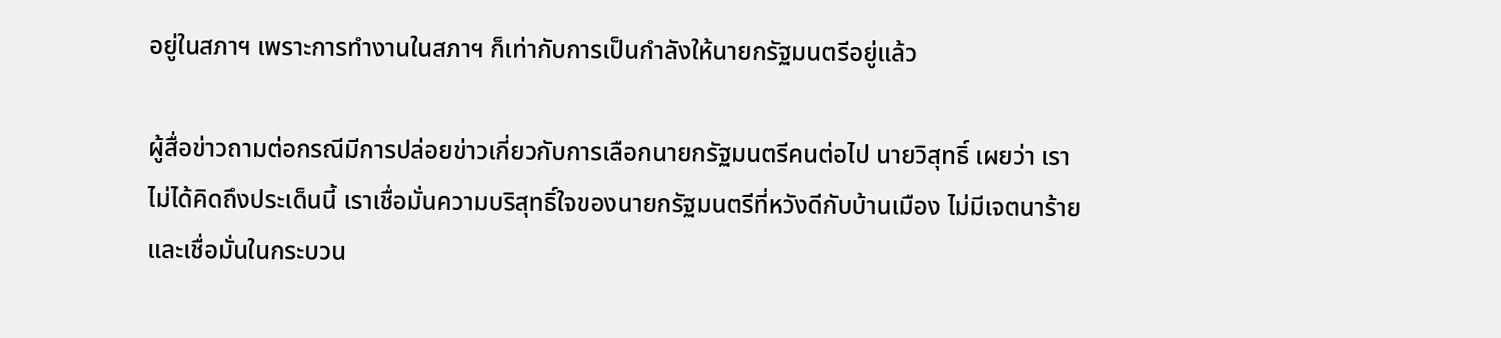อยู่ในสภาฯ เพราะการทำงานในสภาฯ ก็เท่ากับการเป็นกำลังให้นายกรัฐมนตรีอยู่แล้ว

ผู้สื่อข่าวถามต่อกรณีมีการปล่อยข่าวเกี่ยวกับการเลือกนายกรัฐมนตรีคนต่อไป นายวิสุทธิ์ เผยว่า เราไม่ได้คิดถึงประเด็นนี้ เราเชื่อมั่นความบริสุทธิ์ใจของนายกรัฐมนตรีที่หวังดีกับบ้านเมือง ไม่มีเจตนาร้าย และเชื่อมั่นในกระบวน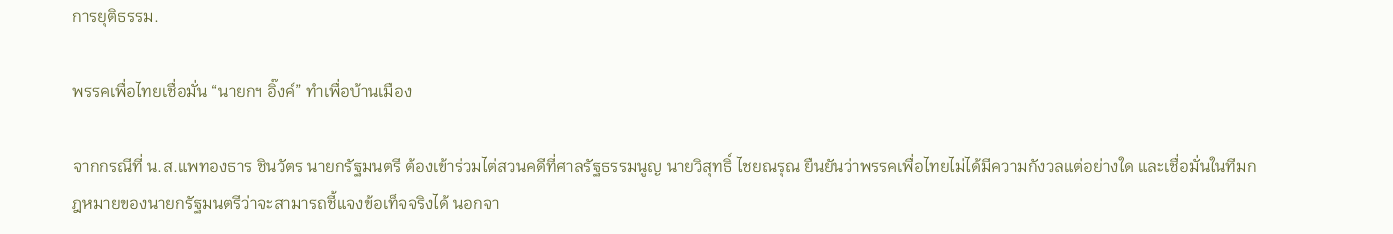การยุติธรรม.

พรรคเพื่อไทยเชื่อมั่น “นายกฯ อิ๊งค์” ทำเพื่อบ้านเมือง

จากกรณีที่ น.ส.แพทองธาร ชินวัตร นายกรัฐมนตรี ต้องเข้าร่วมไต่สวนคดีที่ศาลรัฐธรรมนูญ นายวิสุทธิ์ ไชยณรุณ ยืนยันว่าพรรคเพื่อไทยไม่ได้มีความกังวลแต่อย่างใด และเชื่อมั่นในทีมกฎหมายของนายกรัฐมนตรีว่าจะสามารถชี้แจงข้อเท็จจริงได้ นอกจา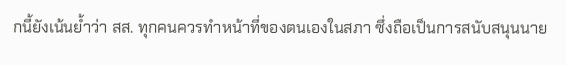กนี้ยังเน้นย้ำว่า สส. ทุกคนควรทำหน้าที่ของตนเองในสภา ซึ่งถือเป็นการสนับสนุนนาย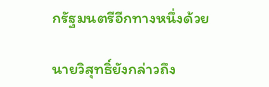กรัฐมนตรีอีกทางหนึ่งด้วย

นายวิสุทธิ์ยังกล่าวถึง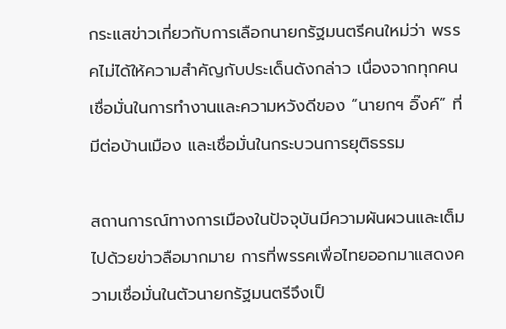กระแสข่าวเกี่ยวกับการเลือกนายกรัฐมนตรีคนใหม่ว่า พรรคไม่ได้ให้ความสำคัญกับประเด็นดังกล่าว เนื่องจากทุกคนเชื่อมั่นในการทำงานและความหวังดีของ “นายกฯ อิ๊งค์” ที่มีต่อบ้านเมือง และเชื่อมั่นในกระบวนการยุติธรรม

สถานการณ์ทางการเมืองในปัจจุบันมีความผันผวนและเต็มไปด้วยข่าวลือมากมาย การที่พรรคเพื่อไทยออกมาแสดงความเชื่อมั่นในตัวนายกรัฐมนตรีจึงเป็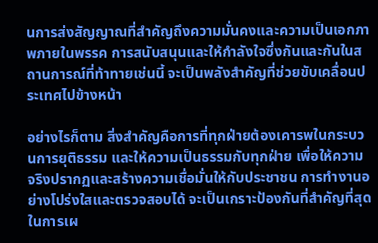นการส่งสัญญาณที่สำคัญถึงความมั่นคงและความเป็นเอกภาพภายในพรรค การสนับสนุนและให้กำลังใจซึ่งกันและกันในสถานการณ์ที่ท้าทายเช่นนี้ จะเป็นพลังสำคัญที่ช่วยขับเคลื่อนประเทศไปข้างหน้า

อย่างไรก็ตาม สิ่งสำคัญคือการที่ทุกฝ่ายต้องเคารพในกระบวนการยุติธรรม และให้ความเป็นธรรมกับทุกฝ่าย เพื่อให้ความจริงปรากฏและสร้างความเชื่อมั่นให้กับประชาชน การทำงานอย่างโปร่งใสและตรวจสอบได้ จะเป็นเกราะป้องกันที่สำคัญที่สุดในการเผ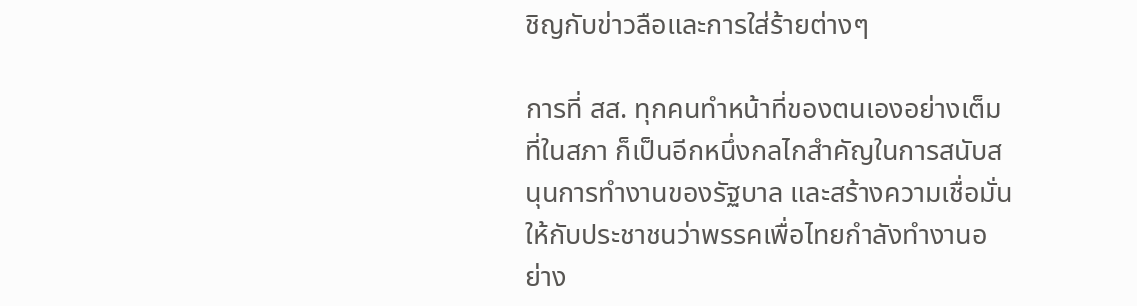ชิญกับข่าวลือและการใส่ร้ายต่างๆ

การที่ สส. ทุกคนทำหน้าที่ของตนเองอย่างเต็มที่ในสภา ก็เป็นอีกหนึ่งกลไกสำคัญในการสนับสนุนการทำงานของรัฐบาล และสร้างความเชื่อมั่นให้กับประชาชนว่าพรรคเพื่อไทยกำลังทำงานอย่าง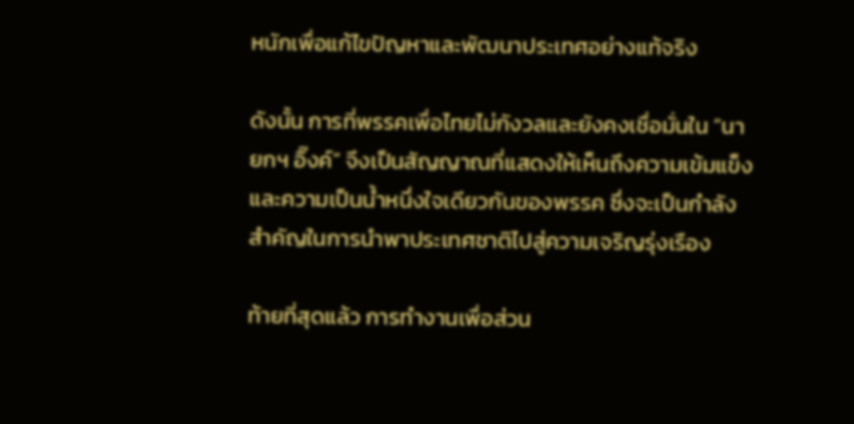หนักเพื่อแก้ไขปัญหาและพัฒนาประเทศอย่างแท้จริง

ดังนั้น การที่พรรคเพื่อไทยไม่กังวลและยังคงเชื่อมั่นใน “นายกฯ อิ๊งค์” จึงเป็นสัญญาณที่แสดงให้เห็นถึงความเข้มแข็งและความเป็นน้ำหนึ่งใจเดียวกันของพรรค ซึ่งจะเป็นกำลังสำคัญในการนำพาประเทศชาติไปสู่ความเจริญรุ่งเรือง

ท้ายที่สุดแล้ว การทำงานเพื่อส่วน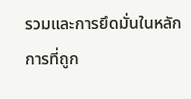รวมและการยึดมั่นในหลักการที่ถูก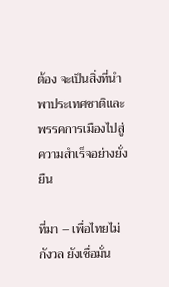ต้อง จะเป็นสิ่งที่นำพาประเทศชาติและพรรคการเมืองไปสู่ความสำเร็จอย่างยั่งยืน

ที่มา – เพื่อไทยไม่กังวล ยังเชื่อมั่น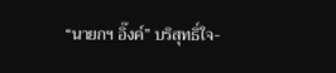“นายกฯ อิ๊งค์” บริสุทธิ์ใจ-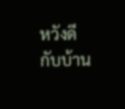หวังดีกับบ้าน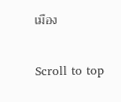เมือง

Scroll to top